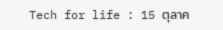Tech for life : 15 ตุลาค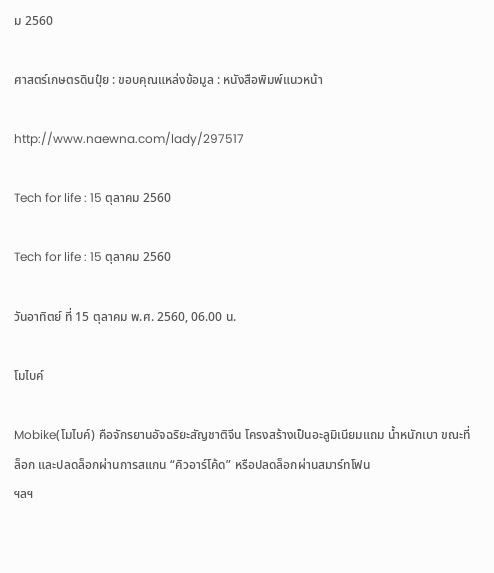ม 2560

ศาสตร์เกษตรดินปุ๋ย : ขอบคุณแหล่งข้อมูล : หนังสือพิมพ์แนวหน้า

http://www.naewna.com/lady/297517

Tech for life : 15 ตุลาคม 2560

Tech for life : 15 ตุลาคม 2560

วันอาทิตย์ ที่ 15 ตุลาคม พ.ศ. 2560, 06.00 น.

โมไบค์

Mobike(โมไบค์) คือจักรยานอัจฉริยะสัญชาติจีน โครงสร้างเป็นอะลูมิเนียมแถม น้ำหนักเบา ขณะที่ ล็อก และปลดล็อกผ่านการสแกน “คิวอาร์โค้ด” หรือปลดล็อกผ่านสมาร์ทโฟน
ฯลฯ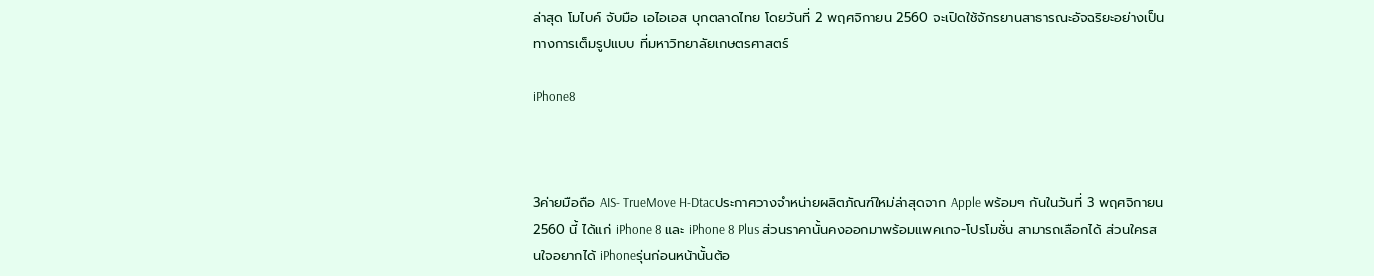ล่าสุด โมไบค์ จับมือ เอไอเอส บุกตลาดไทย โดยวันที่ 2 พฤศจิกายน 2560 จะเปิดใช้จักรยานสาธารณะอัจฉริยะอย่างเป็นทางการเต็มรูปแบบ ที่มหาวิทยาลัยเกษตรศาสตร์

iPhone8



3ค่ายมือถือ AIS- TrueMove H-Dtacประกาศวางจำหน่ายผลิตภัณฑ์ใหม่ล่าสุดจาก Apple พร้อมๆ กันในวันที่ 3 พฤศจิกายน 2560 นี้ ได้แก่ iPhone 8 และ iPhone 8 Plus ส่วนราคานั้นคงออกมาพร้อมแพคเกจ-โปรโมชั่น สามารถเลือกได้ ส่วนใครสนใจอยากได้ iPhoneรุ่นก่อนหน้านั้นต้อ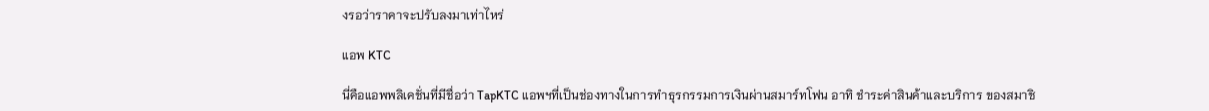งรอว่าราคาจะปรับลงมาเท่าไหร่

แอพ KTC

นี่คือแอพพลิเคชั่นที่มีชื่อว่า TapKTC แอพฯที่เป็นช่องทางในการทำธุรกรรมการเงินผ่านสมาร์ทโฟน อาทิ ชำระค่าสินค้าและบริการ ของสมาชิ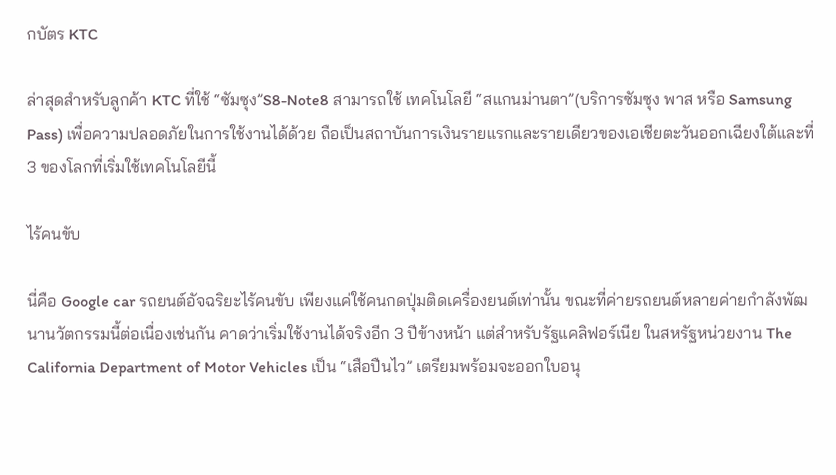กบัตร KTC

ล่าสุดสำหรับลูกค้า KTC ที่ใช้ “ซัมซุง”S8-Note8 สามารถใช้ เทคโนโลยี “สแกนม่านตา”(บริการซัมซุง พาส หรือ Samsung Pass) เพื่อความปลอดภัยในการใช้งานได้ด้วย ถือเป็นสถาบันการเงินรายแรกและรายเดียวของเอเชียตะวันออกเฉียงใต้และที่ 3 ของโลกที่เริ่มใช้เทคโนโลยีนี้

ไร้คนขับ

นี่คือ Google car รถยนต์อัจฉริยะไร้คนขับ เพียงแค่ใช้คนกดปุ่มติดเครื่องยนต์เท่านั้น ขณะที่ค่ายรถยนต์หลายค่ายกำลังพัฒนานวัตกรรมนี้ต่อเนื่องเช่นกัน คาดว่าเริ่มใช้งานได้จริงอีก 3 ปีข้างหน้า แต่สำหรับรัฐแคลิฟอร์เนีย ในสหรัฐหน่วยงาน The California Department of Motor Vehicles เป็น “เสือปืนไว” เตรียมพร้อมจะออกใบอนุ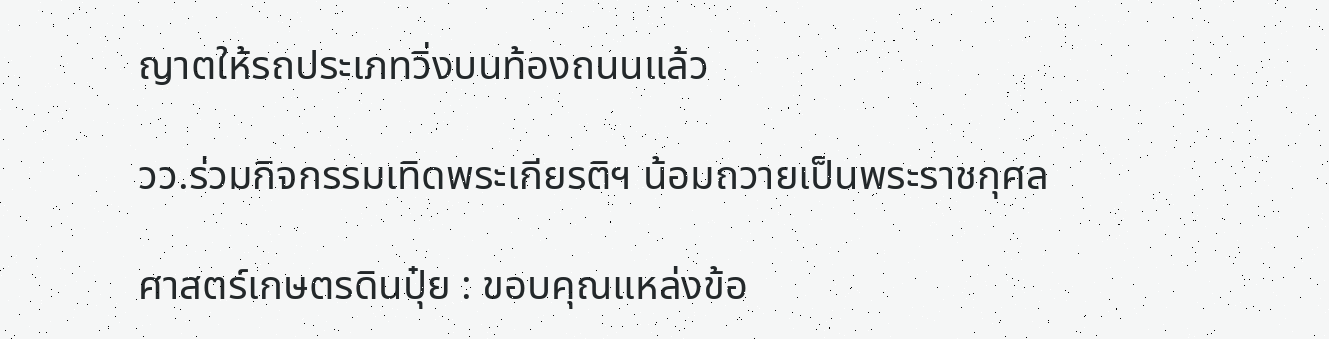ญาตให้รถประเภทวิ่งบนท้องถนนแล้ว

วว.ร่วมกิจกรรมเทิดพระเกียรติฯ น้อมถวายเป็นพระราชกุศล

ศาสตร์เกษตรดินปุ๋ย : ขอบคุณแหล่งข้อ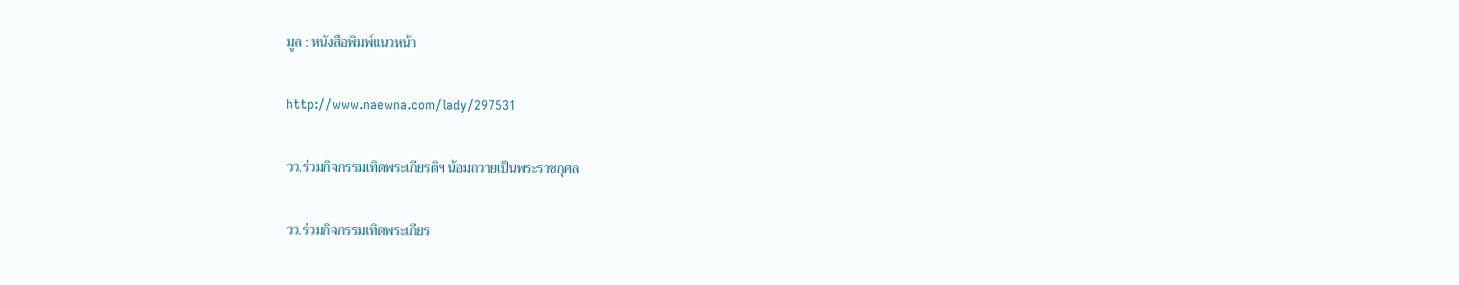มูล : หนังสือพิมพ์แนวหน้า

http://www.naewna.com/lady/297531

วว.ร่วมกิจกรรมเทิดพระเกียรติฯ น้อมถวายเป็นพระราชกุศล

วว.ร่วมกิจกรรมเทิดพระเกียร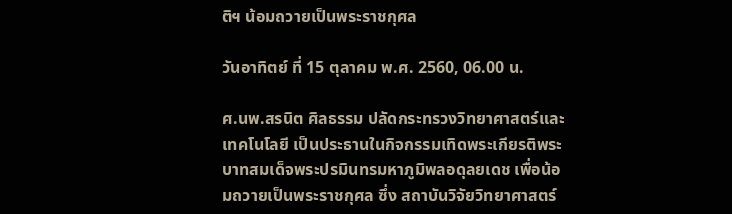ติฯ น้อมถวายเป็นพระราชกุศล

วันอาทิตย์ ที่ 15 ตุลาคม พ.ศ. 2560, 06.00 น.

ศ.นพ.สรนิต ศิลธรรม ปลัดกระทรวงวิทยาศาสตร์และเทคโนโลยี เป็นประธานในกิจกรรมเทิดพระเกียรติพระบาทสมเด็จพระปรมินทรมหาภูมิพลอดุลยเดช เพื่อน้อมถวายเป็นพระราชกุศล ซึ่ง สถาบันวิจัยวิทยาศาสตร์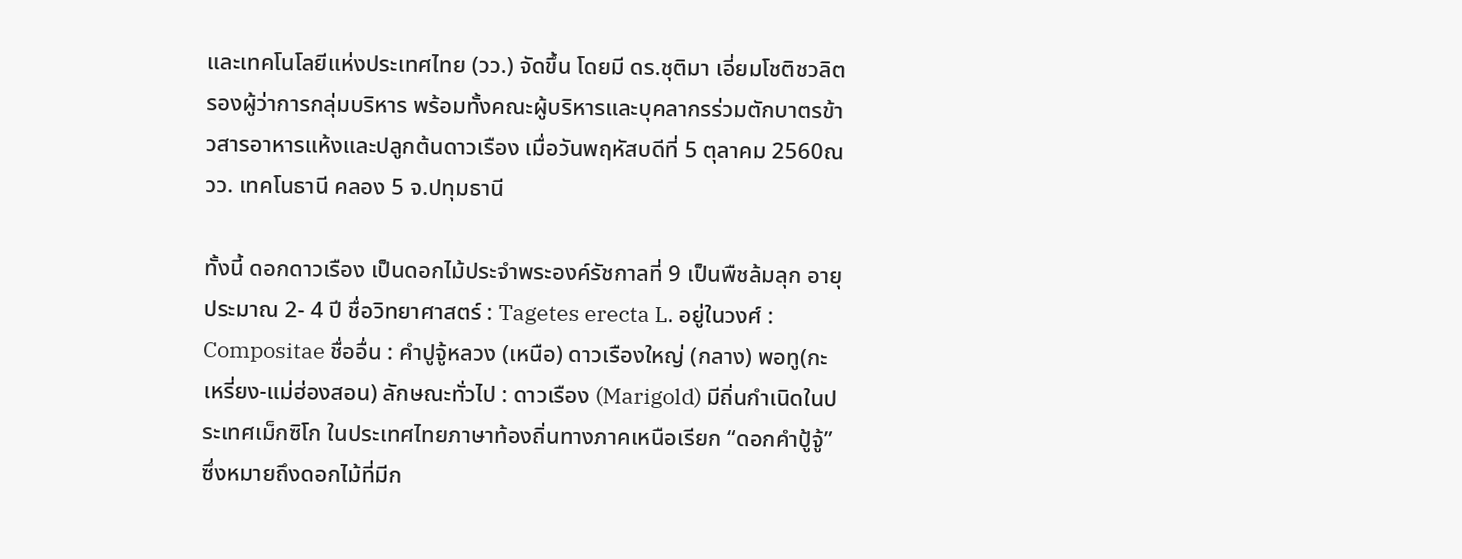และเทคโนโลยีแห่งประเทศไทย (วว.) จัดขึ้น โดยมี ดร.ชุติมา เอี่ยมโชติชวลิต รองผู้ว่าการกลุ่มบริหาร พร้อมทั้งคณะผู้บริหารและบุคลากรร่วมตักบาตรข้าวสารอาหารแห้งและปลูกต้นดาวเรือง เมื่อวันพฤหัสบดีที่ 5 ตุลาคม 2560ณ วว. เทคโนธานี คลอง 5 จ.ปทุมธานี

ทั้งนี้ ดอกดาวเรือง เป็นดอกไม้ประจำพระองค์รัชกาลที่ 9 เป็นพืชล้มลุก อายุประมาณ 2- 4 ปี ชื่อวิทยาศาสตร์ : Tagetes erecta L. อยู่ในวงศ์ : Compositae ชื่ออื่น : คำปูจู้หลวง (เหนือ) ดาวเรืองใหญ่ (กลาง) พอทู(กะเหรี่ยง-แม่ฮ่องสอน) ลักษณะทั่วไป : ดาวเรือง (Marigold) มีถิ่นกำเนิดในประเทศเม็กซิโก ในประเทศไทยภาษาท้องถิ่นทางภาคเหนือเรียก “ดอกคำปู้จู้” ซึ่งหมายถึงดอกไม้ที่มีก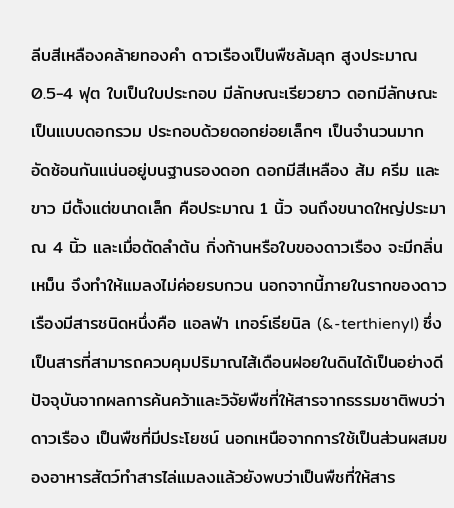ลีบสีเหลืองคล้ายทองคำ ดาวเรืองเป็นพืชล้มลุก สูงประมาณ 0.5-4 ฟุต ใบเป็นใบประกอบ มีลักษณะเรียวยาว ดอกมีลักษณะเป็นแบบดอกรวม ประกอบด้วยดอกย่อยเล็กๆ เป็นจำนวนมาก อัดซ้อนกันแน่นอยู่บนฐานรองดอก ดอกมีสีเหลือง ส้ม ครีม และขาว มีตั้งแต่ขนาดเล็ก คือประมาณ 1 นิ้ว จนถึงขนาดใหญ่ประมาณ 4 นิ้ว และเมื่อตัดลำต้น กิ่งก้านหรือใบของดาวเรือง จะมีกลิ่นเหม็น จึงทำให้แมลงไม่ค่อยรบกวน นอกจากนี้ภายในรากของดาวเรืองมีสารชนิดหนึ่งคือ แอลฟ่า เทอร์เธียนิล (&-terthienyl) ซึ่งเป็นสารที่สามารถควบคุมปริมาณไส้เดือนฝอยในดินได้เป็นอย่างดี ปัจจุบันจากผลการค้นคว้าและวิจัยพืชที่ให้สารจากธรรมชาติพบว่า ดาวเรือง เป็นพืชที่มีประโยชน์ นอกเหนือจากการใช้เป็นส่วนผสมของอาหารสัตว์ทำสารไล่แมลงแล้วยังพบว่าเป็นพืชที่ให้สาร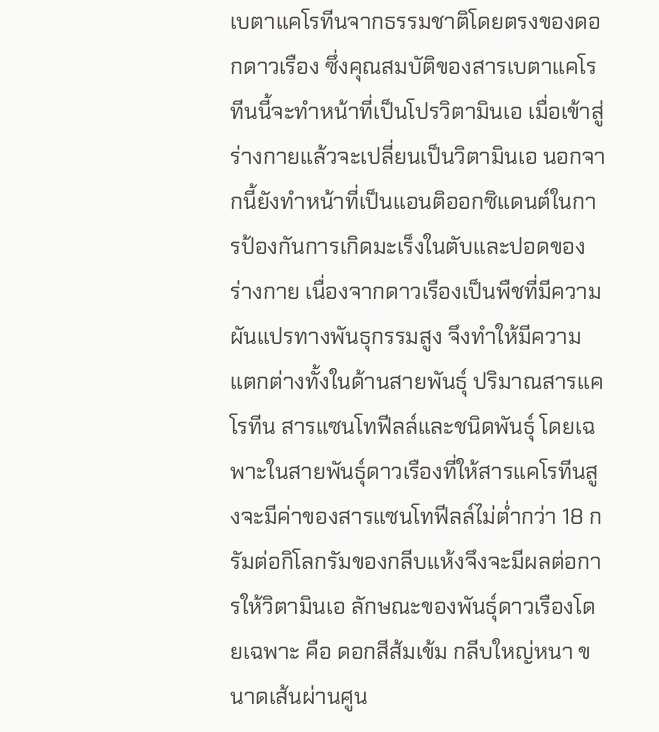เบตาแคโรทีนจากธรรมชาติโดยตรงของดอกดาวเรือง ซึ่งคุณสมบัติของสารเบตาแคโรทีนนี้จะทำหน้าที่เป็นโปรวิตามินเอ เมื่อเข้าสู่ร่างกายแล้วจะเปลี่ยนเป็นวิตามินเอ นอกจากนี้ยังทำหน้าที่เป็นแอนติออกซิแดนต์ในการป้องกันการเกิดมะเร็งในตับและปอดของร่างกาย เนื่องจากดาวเรืองเป็นพืชที่มีความผันแปรทางพันธุกรรมสูง จึงทำให้มีความแตกต่างทั้งในด้านสายพันธุ์ ปริมาณสารแคโรทีน สารแซนโทฟีลล์และชนิดพันธุ์ โดยเฉพาะในสายพันธุ์ดาวเรืองที่ให้สารแคโรทีนสูงจะมีค่าของสารแซนโทฟีลล์ไม่ต่ำกว่า 18 กรัมต่อกิโลกรัมของกลีบแห้งจึงจะมีผลต่อการให้วิตามินเอ ลักษณะของพันธุ์ดาวเรืองโดยเฉพาะ คือ ดอกสีส้มเข้ม กลีบใหญ่หนา ขนาดเส้นผ่านศูน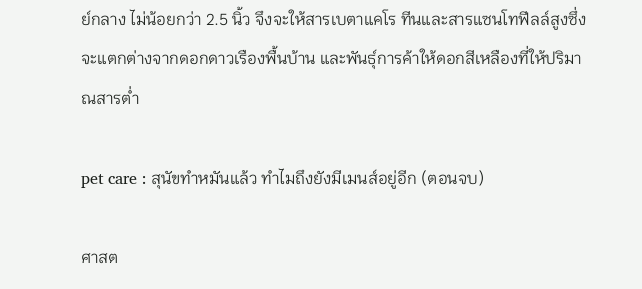ย์กลาง ไม่น้อยกว่า 2.5 นิ้ว จึงจะให้สารเบตาแคโร ทีนและสารแซนโทฟีลล์สูงซึ่งจะแตกต่างจากดอกดาวเรืองพื้นบ้าน และพันธุ์การค้าให้ดอกสีเหลืองที่ให้ปริมาณสารต่ำ

pet care : สุนัขทำหมันแล้ว ทำไมถึงยังมีเมนส์อยู่อีก (ตอนจบ)

ศาสต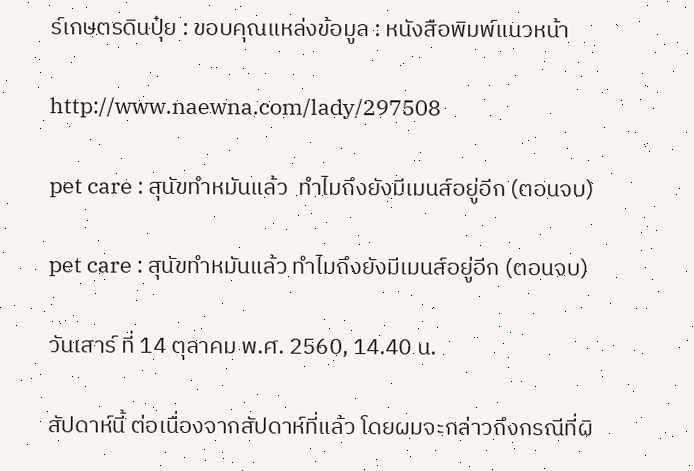ร์เกษตรดินปุ๋ย : ขอบคุณแหล่งข้อมูล : หนังสือพิมพ์แนวหน้า

http://www.naewna.com/lady/297508

pet care : สุนัขทำหมันแล้ว  ทำไมถึงยังมีเมนส์อยู่อีก (ตอนจบ)

pet care : สุนัขทำหมันแล้ว ทำไมถึงยังมีเมนส์อยู่อีก (ตอนจบ)

วันเสาร์ ที่ 14 ตุลาคม พ.ศ. 2560, 14.40 น.

สัปดาห์นี้ ต่อเนื่องจากสัปดาห์ที่แล้ว โดยผมจะกล่าวถึงกรณีที่ผิ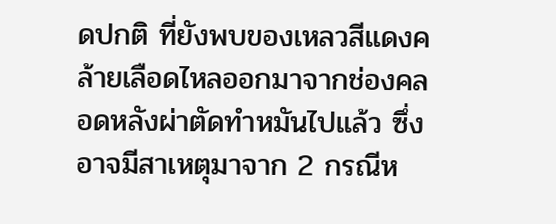ดปกติ ที่ยังพบของเหลวสีแดงคล้ายเลือดไหลออกมาจากช่องคลอดหลังผ่าตัดทำหมันไปแล้ว ซึ่งอาจมีสาเหตุมาจาก 2 กรณีห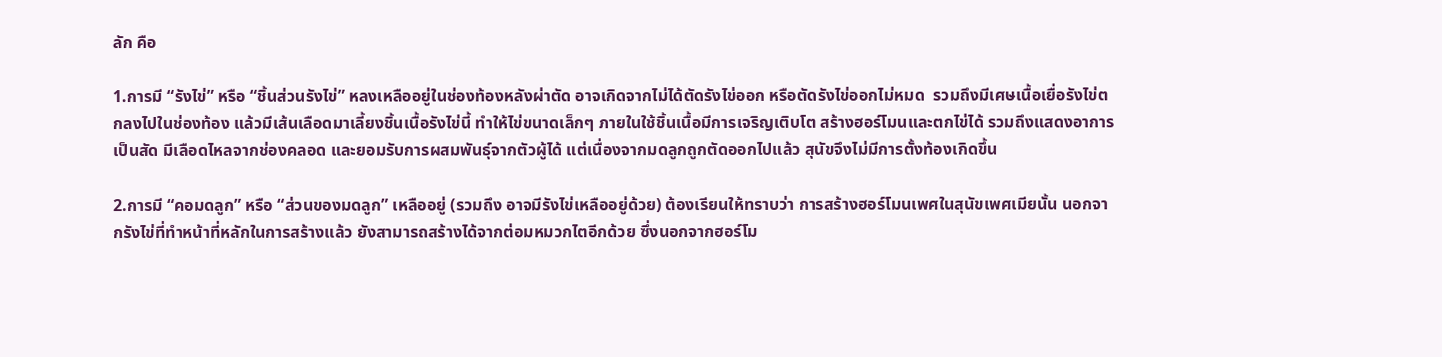ลัก คือ

1.การมี “รังไข่” หรือ “ชิ้นส่วนรังไข่” หลงเหลืออยู่ในช่องท้องหลังผ่าตัด อาจเกิดจากไม่ได้ตัดรังไข่ออก หรือตัดรังไข่ออกไม่หมด  รวมถึงมีเศษเนื้อเยื่อรังไข่ตกลงไปในช่องท้อง แล้วมีเส้นเลือดมาเลี้ยงชิ้นเนื้อรังไข่นี้ ทำให้ไข่ขนาดเล็กๆ ภายในใช้ชิ้นเนื้อมีการเจริญเติบโต สร้างฮอร์โมนและตกไข่ได้ รวมถึงแสดงอาการเป็นสัด มีเลือดไหลจากช่องคลอด และยอมรับการผสมพันธุ์จากตัวผู้ได้ แต่เนื่องจากมดลูกถูกตัดออกไปแล้ว สุนัขจึงไม่มีการตั้งท้องเกิดขึ้น

2.การมี “คอมดลูก” หรือ “ส่วนของมดลูก” เหลืออยู่ (รวมถึง อาจมีรังไข่เหลืออยู่ด้วย) ต้องเรียนให้ทราบว่า การสร้างฮอร์โมนเพศในสุนัขเพศเมียนั้น นอกจากรังไข่ที่ทำหน้าที่หลักในการสร้างแล้ว ยังสามารถสร้างได้จากต่อมหมวกไตอีกด้วย ซึ่งนอกจากฮอร์โม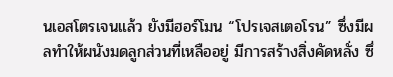นเอสโตรเจนแล้ว ยังมีฮอร์โมน “โปรเจสเตอโรน” ซึ่งมีผลทำให้ผนังมดลูกส่วนที่เหลืออยู่ มีการสร้างสิ่งคัดหลั่ง ซึ่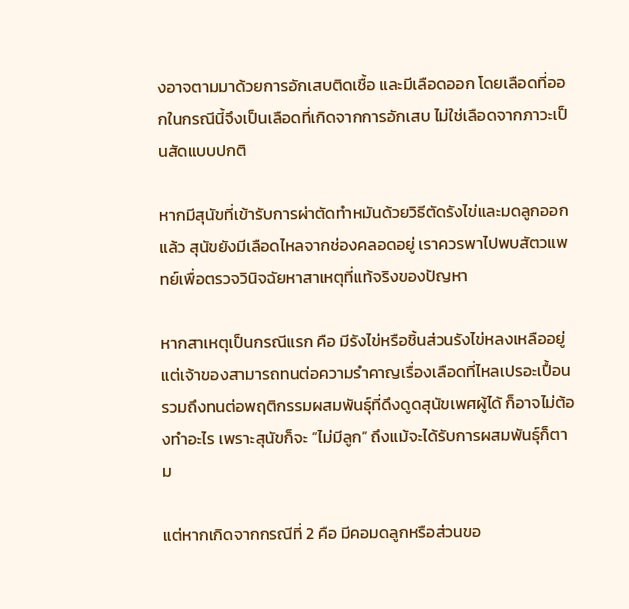งอาจตามมาด้วยการอักเสบติดเชื้อ และมีเลือดออก โดยเลือดที่ออกในกรณีนี้จึงเป็นเลือดที่เกิดจากการอักเสบ ไม่ใช่เลือดจากภาวะเป็นสัดแบบปกติ

หากมีสุนัขที่เข้ารับการผ่าตัดทำหมันด้วยวิธีตัดรังไข่และมดลูกออกแล้ว สุนัขยังมีเลือดไหลจากช่องคลอดอยู่ เราควรพาไปพบสัตวแพทย์เพื่อตรวจวินิจฉัยหาสาเหตุที่แท้จริงของปัญหา

หากสาเหตุเป็นกรณีแรก คือ มีรังไข่หรือชิ้นส่วนรังไข่หลงเหลืออยู่ แต่เจ้าของสามารถทนต่อความรำคาญเรื่องเลือดที่ไหลเปรอะเปื้อน รวมถึงทนต่อพฤติกรรมผสมพันธุ์ที่ดึงดูดสุนัขเพศผู้ได้ ก็อาจไม่ต้องทำอะไร เพราะสุนัขก็จะ “ไม่มีลูก” ถึงแม้จะได้รับการผสมพันธุ์ก็ตาม

แต่หากเกิดจากกรณีที่ 2 คือ มีคอมดลูกหรือส่วนขอ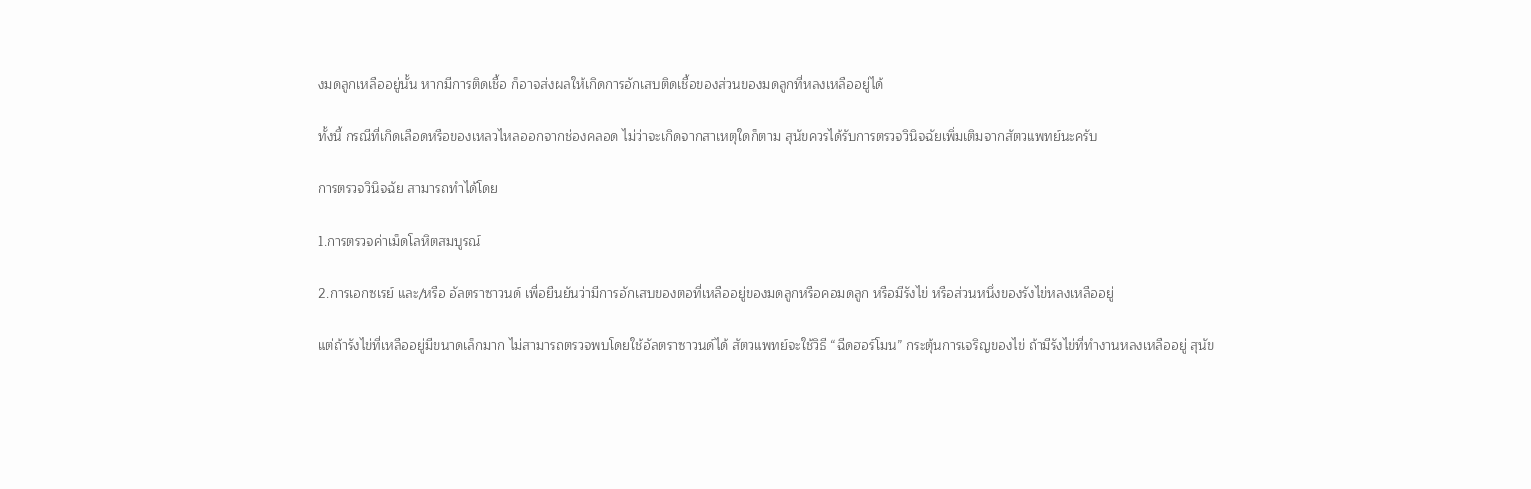งมดลูกเหลืออยู่นั้น หากมีการติดเชื้อ ก็อาจส่งผลให้เกิดการอักเสบติดเชื้อของส่วนของมดลูกที่หลงเหลืออยู่ได้

ทั้งนี้ กรณีที่เกิดเลือดหรือของเหลวไหลออกจากช่องคลอด ไม่ว่าจะเกิดจากสาเหตุใดก็ตาม สุนัขควรได้รับการตรวจวินิจฉัยเพิ่มเติมจากสัตวแพทย์นะครับ

การตรวจวินิจฉัย สามารถทำได้โดย

1.การตรวจค่าเม็ดโลหิตสมบูรณ์

2.การเอกซเรย์ และ/หรือ อัลตราซาวนด์ เพื่อยืนยันว่ามีการอักเสบของตอที่เหลืออยู่ของมดลูกหรือคอมดลูก หรือมีรังไข่ หรือส่วนหนึ่งของรังไข่หลงเหลืออยู่

แต่ถ้ารังไข่ที่เหลืออยู่มีขนาดเล็กมาก ไม่สามารถตรวจพบโดยใช้อัลตราซาวนด์ได้ สัตวแพทย์จะใช้วิธี “ฉีดฮอร์โมน” กระตุ้นการเจริญของไข่ ถ้ามีรังไข่ที่ทำงานหลงเหลืออยู่ สุนัข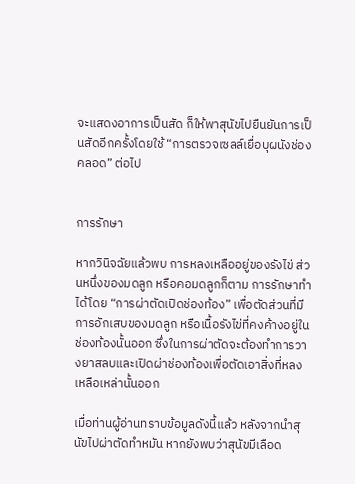จะแสดงอาการเป็นสัด ก็ให้พาสุนัขไปยืนยันการเป็นสัดอีกครั้งโดยใช้ “การตรวจเซลล์เยื่อบุผนังช่องคลอด” ต่อไป


การรักษา

หากวินิจฉัยแล้วพบ การหลงเหลืออยู่ของรังไข่ ส่วนหนึ่งของมดลูก หรือคอมดลูกก็ตาม การรักษาทำได้โดย “การผ่าตัดเปิดช่องท้อง” เพื่อตัดส่วนที่มีการอักเสบของมดลูก หรือเนื้อรังไข่ที่คงค้างอยู่ในช่องท้องนั้นออก ซึ่งในการผ่าตัดจะต้องทำการวางยาสลบและเปิดผ่าช่องท้องเพื่อตัดเอาสิ่งที่หลงเหลือเหล่านั้นออก

เมื่อท่านผู้อ่านทราบข้อมูลดังนี้แล้ว หลังจากนำสุนัขไปผ่าตัดทำหมัน หากยังพบว่าสุนัขมีเลือด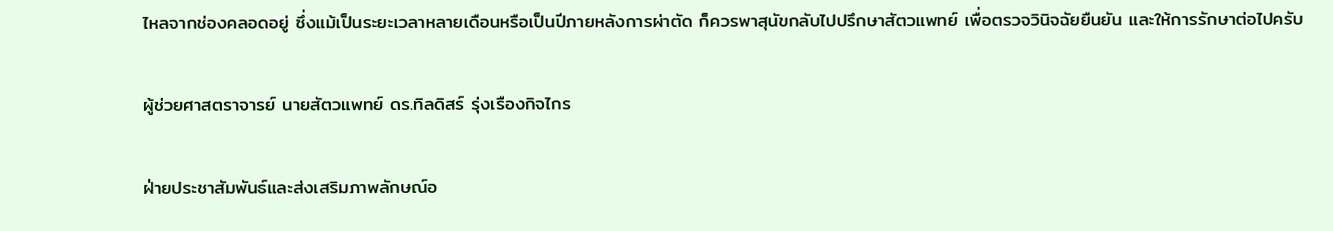ไหลจากช่องคลอดอยู่ ซึ่งแม้เป็นระยะเวลาหลายเดือนหรือเป็นปีภายหลังการผ่าตัด ก็ควรพาสุนัขกลับไปปรึกษาสัตวแพทย์ เพื่อตรวจวินิจฉัยยืนยัน และให้การรักษาต่อไปครับ

ผู้ช่วยศาสตราจารย์ นายสัตวแพทย์ ดร.ทิลดิสร์ รุ่งเรืองกิจไกร

ฝ่ายประชาสัมพันธ์และส่งเสริมภาพลักษณ์อ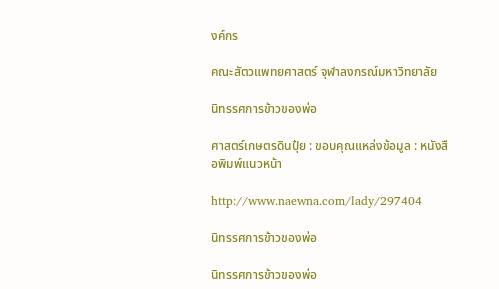งค์กร

คณะสัตวแพทยศาสตร์ จุฬาลงกรณ์มหาวิทยาลัย

นิทรรศการข้าวของพ่อ

ศาสตร์เกษตรดินปุ๋ย : ขอบคุณแหล่งข้อมูล : หนังสือพิมพ์แนวหน้า

http://www.naewna.com/lady/297404

นิทรรศการข้าวของพ่อ

นิทรรศการข้าวของพ่อ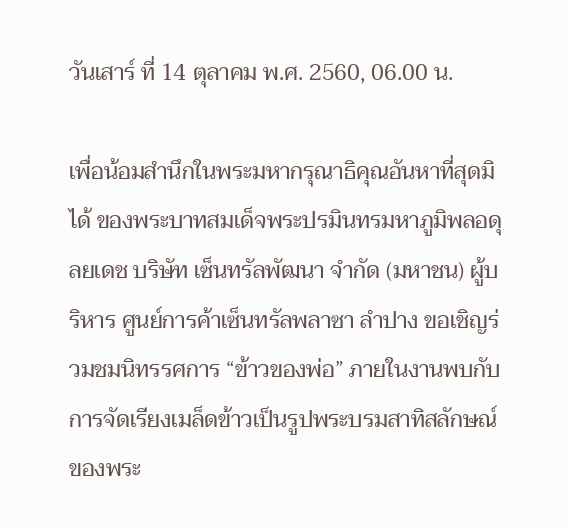วันเสาร์ ที่ 14 ตุลาคม พ.ศ. 2560, 06.00 น.

เพื่อน้อมสำนึกในพระมหากรุณาธิคุณอันหาที่สุดมิได้ ของพระบาทสมเด็จพระปรมินทรมหาภูมิพลอดุลยเดช บริษัท เซ็นทรัลพัฒนา จำกัด (มหาชน) ผู้บริหาร ศูนย์การค้าเซ็นทรัลพลาซา ลำปาง ขอเชิญร่วมชมนิทรรศการ “ข้าวของพ่อ” ภายในงานพบกับการจัดเรียงเมล็ดข้าวเป็นรูปพระบรมสาทิสลักษณ์ของพระ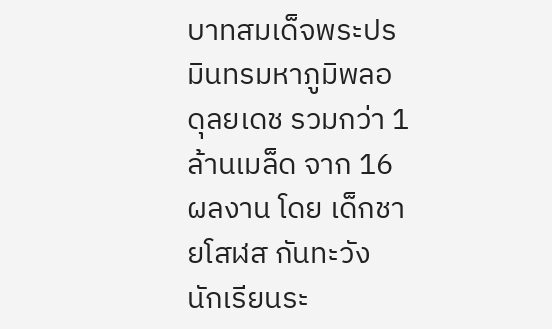บาทสมเด็จพระปรมินทรมหาภูมิพลอดุลยเดช รวมกว่า 1 ล้านเมล็ด จาก 16 ผลงาน โดย เด็กชายโสฬส กันทะวัง นักเรียนระ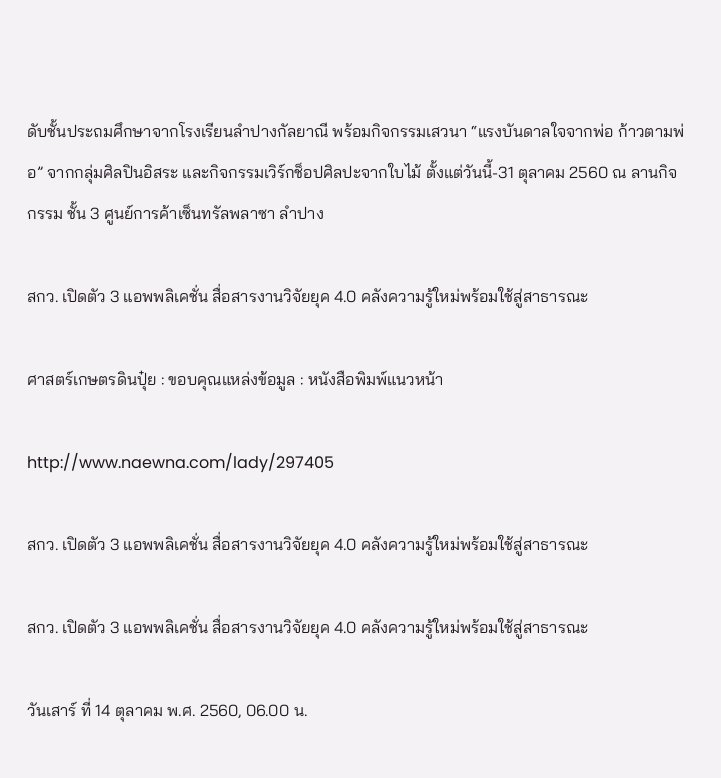ดับชั้นประถมศึกษาจากโรงเรียนลำปางกัลยาณี พร้อมกิจกรรมเสวนา “แรงบันดาลใจจากพ่อ ก้าวตามพ่อ” จากกลุ่มศิลปินอิสระ และกิจกรรมเวิร์กช็อปศิลปะจากใบไม้ ตั้งแต่วันนี้-31 ตุลาคม 2560 ณ ลานกิจกรรม ชั้น 3 ศูนย์การค้าเซ็นทรัลพลาซา ลำปาง

สกว. เปิดตัว 3 แอพพลิเคชั่น สื่อสารงานวิจัยยุค 4.0 คลังความรู้ใหม่พร้อมใช้สู่สาธารณะ

ศาสตร์เกษตรดินปุ๋ย : ขอบคุณแหล่งข้อมูล : หนังสือพิมพ์แนวหน้า

http://www.naewna.com/lady/297405

สกว. เปิดตัว 3 แอพพลิเคชั่น สื่อสารงานวิจัยยุค 4.0 คลังความรู้ใหม่พร้อมใช้สู่สาธารณะ

สกว. เปิดตัว 3 แอพพลิเคชั่น สื่อสารงานวิจัยยุค 4.0 คลังความรู้ใหม่พร้อมใช้สู่สาธารณะ

วันเสาร์ ที่ 14 ตุลาคม พ.ศ. 2560, 06.00 น.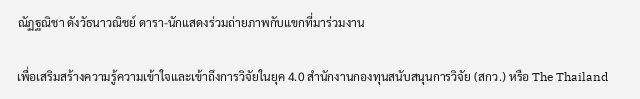ณัฏฐณิชา ดังวัธนาวณิชย์ ดารา-นักแสดงร่วมถ่ายภาพกับแขกที่มาร่วมงาน

เพื่อเสริมสร้างความรู้ความเข้าใจและเข้าถึงการวิจัยในยุค 4.0 สำนักงานกองทุนสนับสนุนการวิจัย (สกว.) หรือ The Thailand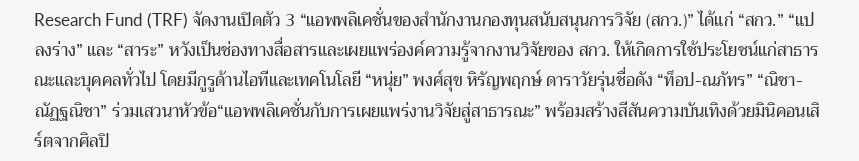Research Fund (TRF) จัดงานเปิดตัว 3 “แอพพลิเคชั่นของสำนักงานกองทุนสนับสนุนการวิจัย (สกว.)” ได้แก่ “สกว.” “แปลงร่าง” และ “สาระ” หวังเป็นช่องทางสื่อสารและเผยแพร่องค์ความรู้จากงานวิจัยของ สกว. ให้เกิดการใช้ประโยชน์แก่สาธารณะและบุคคลทั่วไป โดยมีกูรูด้านไอทีและเทคโนโลยี “หนุ่ย” พงศ์สุข หิรัญพฤกษ์ ดาราวัยรุ่นชื่อดัง “ท็อป-ณภัทร” “ณิชา-ณัฏฐณิชา” ร่วมเสวนาหัวข้อ“แอพพลิเคชั่นกับการเผยแพร่งานวิจัยสู่สาธารณะ” พร้อมสร้างสีสันความบันเทิงด้วยมินิคอนเสิร์ตจากศิลปิ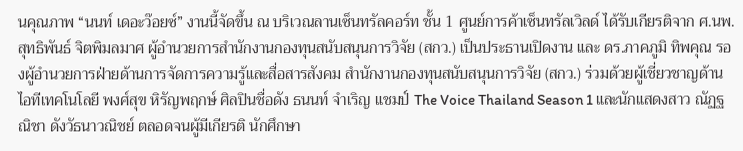นคุณภาพ “นนท์ เดอะว๊อยซ์” งานนี้จัดขึ้น ณ บริเวณลานเซ็นทรัลคอร์ท ชั้น 1 ศูนย์การค้าเซ็นทรัลเวิลด์ ได้รับเกียรติจาก ศ.นพ.สุทธิพันธ์ จิตพิมลมาศ ผู้อำนวยการสำนักงานกองทุนสนับสนุนการวิจัย (สกว.) เป็นประธานเปิดงาน และ ดร.ภาคภูมิ ทิพคุณ รองผู้อำนวยการฝ่ายด้านการจัดการความรู้และสื่อสารสังคม สำนักงานกองทุนสนับสนุนการวิจัย (สกว.) ร่วมด้วยผู้เชี่ยวชาญด้านไอทีเทคโนโลยี พงศ์สุข หิรัญพฤกษ์ ศิลปินชื่อดัง ธนนท์ จำเริญ แชมป์ The Voice Thailand Season 1 และนักแสดงสาว ณัฏฐณิชา ดังวัธนาวณิชย์ ตลอดจนผู้มีเกียรติ นักศึกษา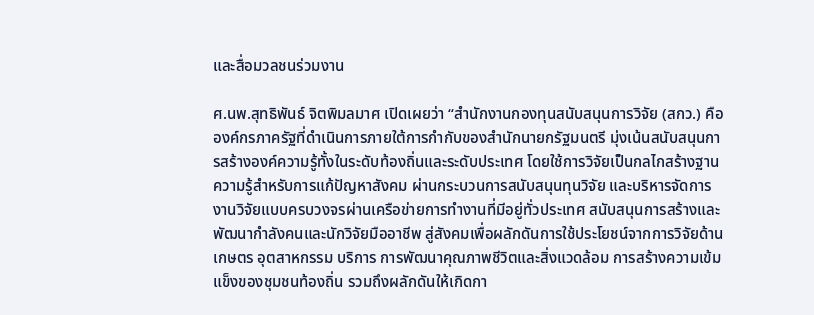และสื่อมวลชนร่วมงาน

ศ.นพ.สุทธิพันธ์ จิตพิมลมาศ เปิดเผยว่า “สำนักงานกองทุนสนับสนุนการวิจัย (สกว.) คือองค์กรภาครัฐที่ดำเนินการภายใต้การกำกับของสำนักนายกรัฐมนตรี มุ่งเน้นสนับสนุนการสร้างองค์ความรู้ทั้งในระดับท้องถิ่นและระดับประเทศ โดยใช้การวิจัยเป็นกลไกสร้างฐานความรู้สำหรับการแก้ปัญหาสังคม ผ่านกระบวนการสนับสนุนทุนวิจัย และบริหารจัดการงานวิจัยแบบครบวงจรผ่านเครือข่ายการทำงานที่มีอยู่ทั่วประเทศ สนับสนุนการสร้างและพัฒนากำลังคนและนักวิจัยมืออาชีพ สู่สังคมเพื่อผลักดันการใช้ประโยชน์จากการวิจัยด้านเกษตร อุตสาหกรรม บริการ การพัฒนาคุณภาพชีวิตและสิ่งแวดล้อม การสร้างความเข้มแข็งของชุมชนท้องถิ่น รวมถึงผลักดันให้เกิดกา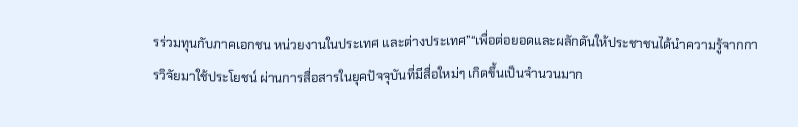รร่วมทุนกับภาคเอกชน หน่วยงานในประเทศ และต่างประเทศ”“เพื่อต่อยอดและผลักดันให้ประชาชนได้นำความรู้จากการวิจัยมาใช้ประโยชน์ ผ่านการสื่อสารในยุคปัจจุบันที่มีสื่อใหม่ๆ เกิดขึ้นเป็นจำนวนมาก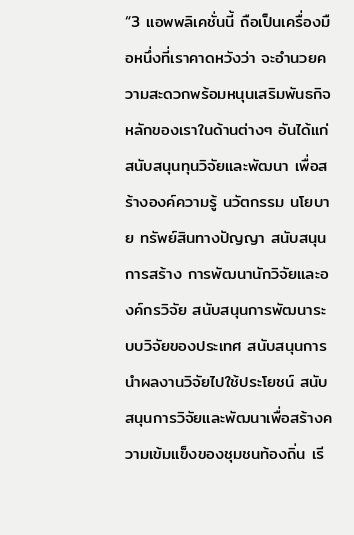“3 แอพพลิเคชั่นนี้ ถือเป็นเครื่องมือหนึ่งที่เราคาดหวังว่า จะอำนวยความสะดวกพร้อมหนุนเสริมพันธกิจหลักของเราในด้านต่างๆ อันได้แก่ สนับสนุนทุนวิจัยและพัฒนา เพื่อสร้างองค์ความรู้ นวัตกรรม นโยบาย ทรัพย์สินทางปัญญา สนับสนุนการสร้าง การพัฒนานักวิจัยและองค์กรวิจัย สนับสนุนการพัฒนาระบบวิจัยของประเทศ สนับสนุนการนำผลงานวิจัยไปใช้ประโยชน์ สนับสนุนการวิจัยและพัฒนาเพื่อสร้างความเข้มแข็งของชุมชนท้องถิ่น เรี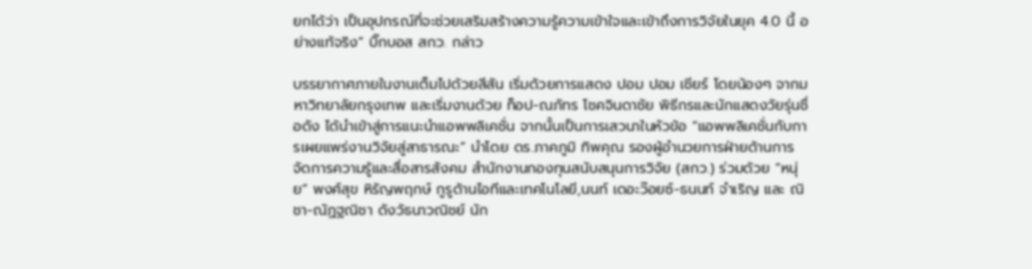ยกได้ว่า เป็นอุปกรณ์ที่จะช่วยเสริมสร้างความรู้ความเข้าใจและเข้าถึงการวิจัยในยุค 4.0 นี้ อย่างแท้จริง” บิ๊กบอส สกว. กล่าว

บรรยากาศภายในงานเต็มไปด้วยสีสัน เริ่มด้วยการแสดง ปอม ปอม เชียร์ โดยน้องๆ จากมหาวิทยาลัยกรุงเทพ และเริ่มงานด้วย ท็อป-ณภัทร โชคจินดาชัย พิธีกรและนักแสดงวัยรุ่นชื่อดัง ได้นำเข้าสู่การแนะนำแอพพลิเคชั่น จากนั้นเป็นการเสวนาในหัวข้อ “แอพพลิเคชั่นกับการเผยแพร่งานวิจัยสู่สาธารณะ” นำโดย ดร.ภาคภูมิ ทิพคุณ รองผู้อำนวยการฝ่ายด้านการจัดการความรู้และสื่อสารสังคม สำนักงานกองทุนสนับสนุนการวิจัย (สกว.) ร่วมด้วย “หนุ่ย” พงศ์สุข หิรัญพฤกษ์ กูรูด้านไอทีและเทคโนโลยี,นนท์ เดอะว๊อยซ์-ธนนท์ จำเริญ และ ณิชา-ณัฏฐณิชา ดังวัธนาวณิชย์ นัก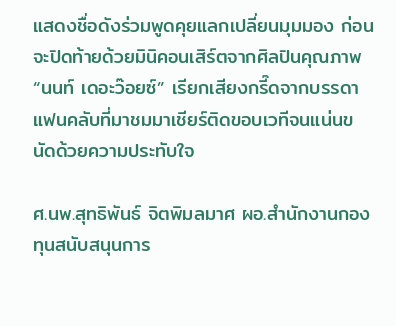แสดงชื่อดังร่วมพูดคุยแลกเปลี่ยนมุมมอง ก่อนจะปิดท้ายด้วยมินิคอนเสิร์ตจากศิลปินคุณภาพ “นนท์ เดอะว๊อยซ์” เรียกเสียงกรี๊ดจากบรรดาแฟนคลับที่มาชมมาเชียร์ติดขอบเวทีจนแน่นขนัดด้วยความประทับใจ

ศ.นพ.สุทธิพันธ์ จิตพิมลมาศ ผอ.สำนักงานกองทุนสนับสนุนการ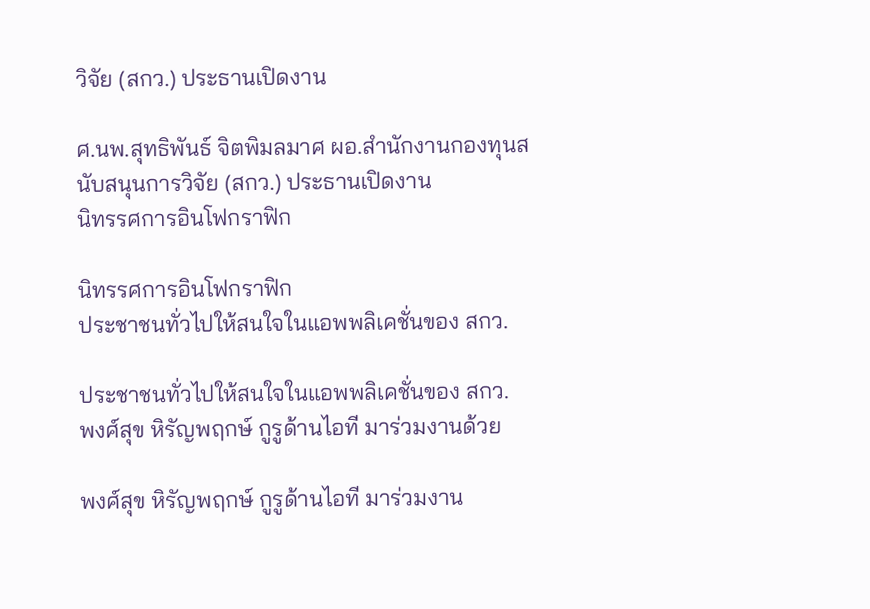วิจัย (สกว.) ประธานเปิดงาน

ศ.นพ.สุทธิพันธ์ จิตพิมลมาศ ผอ.สำนักงานกองทุนสนับสนุนการวิจัย (สกว.) ประธานเปิดงาน
นิทรรศการอินโฟกราฟิก

นิทรรศการอินโฟกราฟิก
ประชาชนทั่วไปให้สนใจในแอพพลิเคชั่นของ สกว.

ประชาชนทั่วไปให้สนใจในแอพพลิเคชั่นของ สกว.
พงศ์สุข หิรัญพฤกษ์ กูรูด้านไอที มาร่วมงานด้วย

พงศ์สุข หิรัญพฤกษ์ กูรูด้านไอที มาร่วมงาน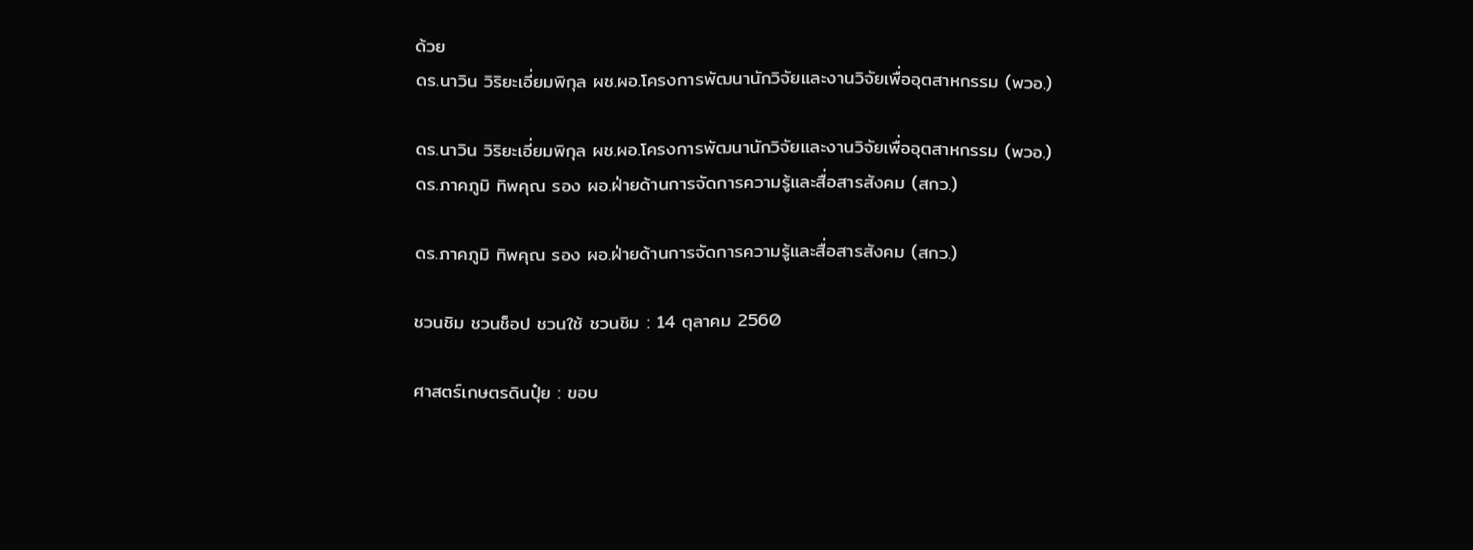ด้วย
ดร.นาวิน วิริยะเอี่ยมพิกุล ผช.ผอ.โครงการพัฒนานักวิจัยและงานวิจัยเพื่ออุตสาหกรรม (พวอ.)

ดร.นาวิน วิริยะเอี่ยมพิกุล ผช.ผอ.โครงการพัฒนานักวิจัยและงานวิจัยเพื่ออุตสาหกรรม (พวอ.)
ดร.ภาคภูมิ ทิพคุณ รอง ผอ.ฝ่ายด้านการจัดการความรู้และสื่อสารสังคม (สกว.)

ดร.ภาคภูมิ ทิพคุณ รอง ผอ.ฝ่ายด้านการจัดการความรู้และสื่อสารสังคม (สกว.)

ชวนชิม ชวนช็อป ชวนใช้ ชวนชิม : 14 ตุลาคม 2560

ศาสตร์เกษตรดินปุ๋ย : ขอบ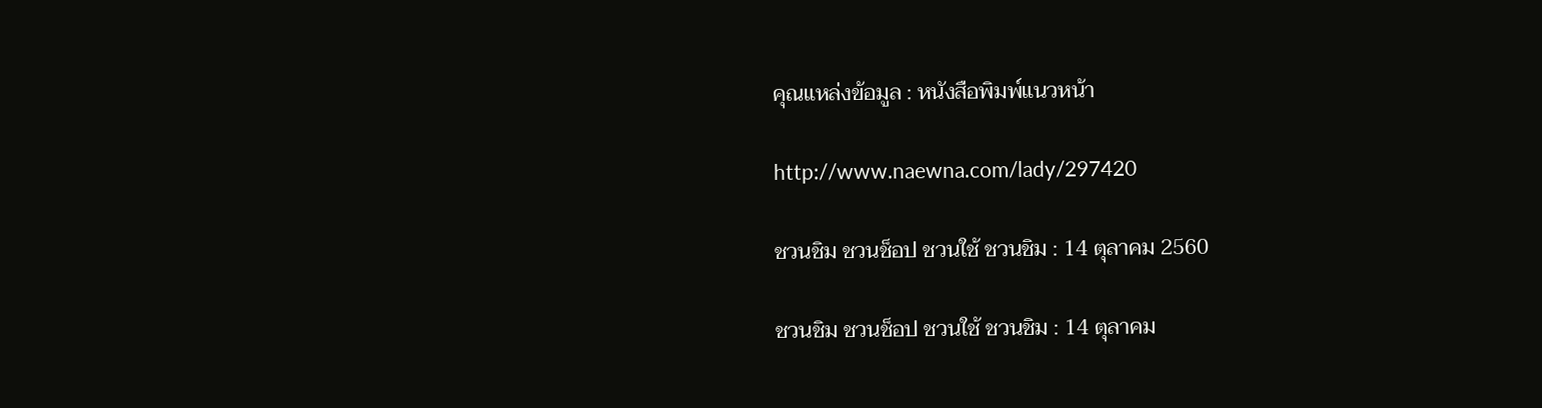คุณแหล่งข้อมูล : หนังสือพิมพ์แนวหน้า

http://www.naewna.com/lady/297420

ชวนชิม ชวนช็อป ชวนใช้ ชวนชิม : 14 ตุลาคม 2560

ชวนชิม ชวนช็อป ชวนใช้ ชวนชิม : 14 ตุลาคม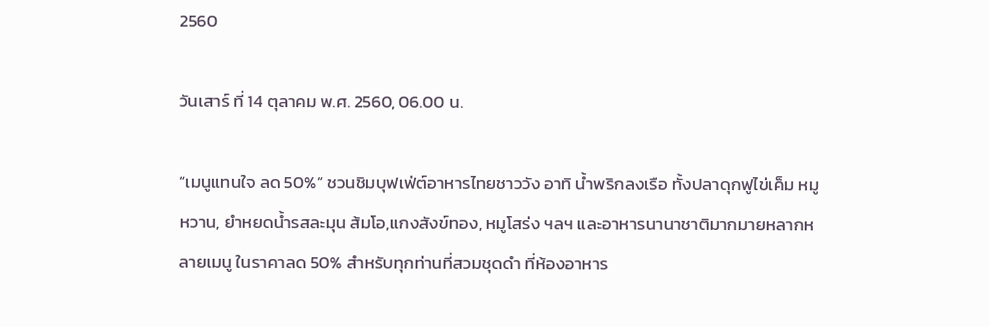2560

วันเสาร์ ที่ 14 ตุลาคม พ.ศ. 2560, 06.00 น.

“เมนูแทนใจ ลด 50%” ชวนชิมบุฟเฟ่ต์อาหารไทยชาววัง อาทิ น้ำพริกลงเรือ ทั้งปลาดุกฟูไข่เค็ม หมูหวาน, ยำหยดน้ำรสละมุน ส้มโอ,แกงสังข์ทอง, หมูโสร่ง ฯลฯ และอาหารนานาชาติมากมายหลากหลายเมนู ในราคาลด 50% สำหรับทุกท่านที่สวมชุดดำ ที่ห้องอาหาร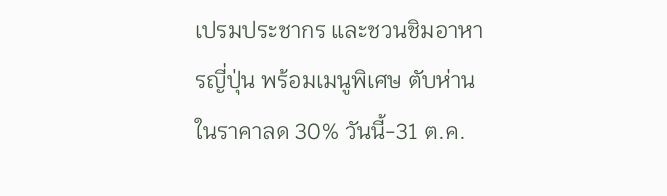เปรมประชากร และชวนชิมอาหารญี่ปุ่น พร้อมเมนูพิเศษ ตับห่าน ในราคาลด 30% วันนี้-31 ต.ค.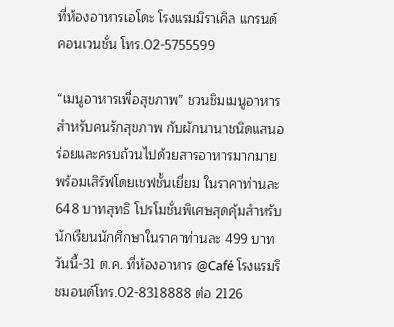ที่ห้องอาหารเอโดะ โรงแรมมิราเคิล แกรนด์ คอนเวนชั่น โทร.02-5755599

“เมนูอาหารเพื่อสุขภาพ” ชวนชิมเมนูอาหารสำหรับคนรักสุขภาพ กับผักนานาชนิดแสนอร่อยและครบถ้วนไปด้วยสารอาหารมากมาย พร้อมเสิร์ฟโดยเชฟชั้นเยี่ยม ในราคาท่านละ 648 บาทสุทธิ โปรโมชั่นพิเศษสุดคุ้มสำหรับนักเรียนนักศึกษาในราคาท่านละ 499 บาท วันนี้-31 ต.ค. ที่ห้องอาหาร @Café โรงแรมริชมอนด์โทร.02-8318888 ต่อ 2126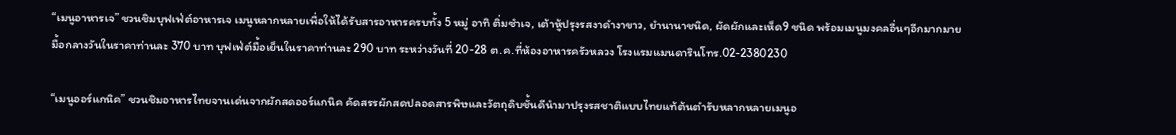“เมนูอาหารเจ” ชวนชิมบุฟเฟ่ต์อาหารเจ เมนูหลากหลายเพื่อให้ได้รับสารอาหารครบทั้ง 5 หมู่ อาทิ ติ่มซำเจ, เต้าหู้ปรุงรสงาดำงาขาว, ยำนานาชนิด, ผัดผักและเห็ด9 ชนิด พร้อมเมนูมงคลอื่นๆอีกมากมาย มื้อกลางวันในราคาท่านละ 370 บาท บุฟเฟ่ต์มื้อเย็นในราคาท่านละ 290 บาท ระหว่างวันที่ 20-28 ต.ค.ที่ห้องอาหารครัวหลวง โรงแรมแมนดารินโทร.02-2380230

“เมนูออร์แกนิค” ชวนชิมอาหารไทยจานเด่นจากผักสดออร์แกนิค คัดสรรผักสดปลอดสารพิษและวัตถุดิบชั้นดีนำมาปรุงรสชาติแบบไทยแท้ต้นตำรับหลากหลายเมนูอ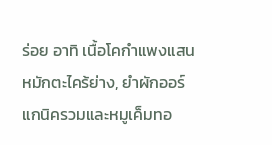ร่อย อาทิ เนื้อโคกำแพงแสนหมักตะไคร้ย่าง, ยำผักออร์แกนิครวมและหมูเค็มทอ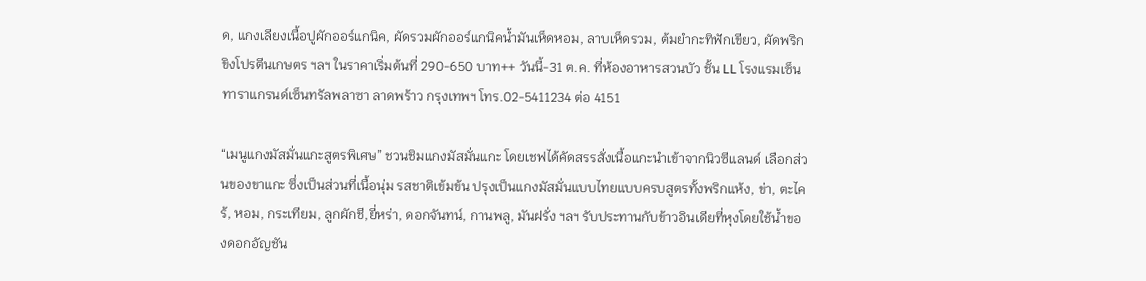ด, แกงเลียงเนื้อปูผักออร์แกนิค, ผัดรวมผักออร์แกนิคน้ำมันเห็ดหอม, ลาบเห็ดรวม, ต้มยำกะทิฟักเขียว, ผัดพริกขิงโปรตีนเกษตร ฯลฯ ในราคาเริ่มต้นที่ 290-650 บาท++ วันนี้-31 ต.ค. ที่ห้องอาหารสวนบัว ชั้น LL โรงแรมเซ็นทาราแกรนด์เซ็นทรัลพลาซา ลาดพร้าว กรุงเทพฯ โทร.02-5411234 ต่อ 4151

“เมนูแกงมัสมั่นแกะสูตรพิเศษ” ชวนชิมแกงมัสมั่นแกะ โดยเชฟได้คัดสรรสั่งเนื้อแกะนำเข้าจากนิวซีแลนด์ เลือกส่วนของขาแกะ ซึ่งเป็นส่วนที่เนื้อนุ่ม รสชาติเข้มข้น ปรุงเป็นแกงมัสมั่นแบบไทยแบบครบสูตรทั้งพริกแห้ง, ข่า, ตะไคร้, หอม, กระเทียม, ลูกผักชี,ยี่หร่า, ดอกจันทน์, กานพลู, มันฝรั่ง ฯลฯ รับประทานกับข้าวอินเดียที่หุงโดยใช้น้ำของดอกอัญชัน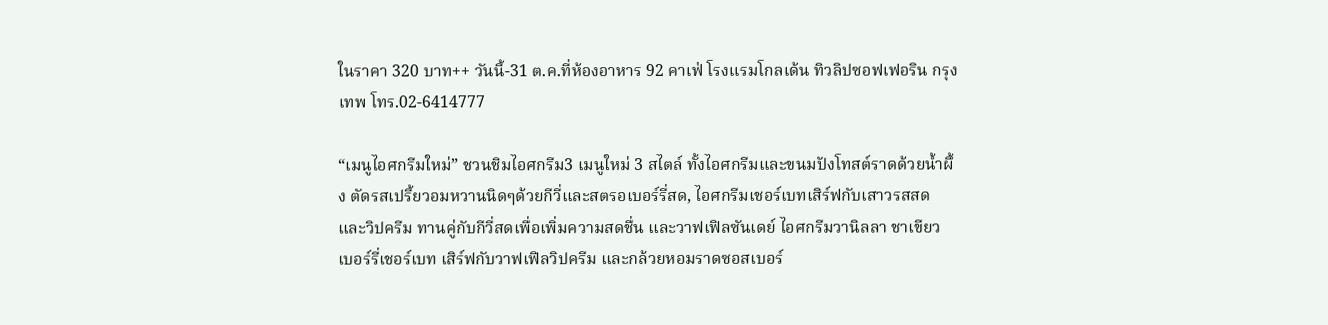ในราคา 320 บาท++ วันนี้-31 ต.ค.ที่ห้องอาหาร 92 คาเฟ่ โรงแรมโกลเด้น ทิวลิปซอฟเฟอริน กรุงเทพ โทร.02-6414777

“เมนูไอศกรีมใหม่” ชวนชิมไอศกรีม3 เมนูใหม่ 3 สไตล์ ทั้งไอศกรีมและขนมปังโทสต์ราดด้วยน้ำผึ้ง ตัดรสเปรี้ยวอมหวานนิดๆด้วยกีวี่และสตรอเบอร์รี่สด, ไอศกรีมเชอร์เบทเสิร์ฟกับเสาวรสสดและวิปครีม ทานคู่กับกีวี่สดเพื่อเพิ่มความสดชื่น และวาฟเฟิลซันเดย์ ไอศกรีมวานิลลา ชาเขียว เบอร์รี่เชอร์เบท เสิร์ฟกับวาฟเฟิลวิปครีม และกล้วยหอมราดซอสเบอร์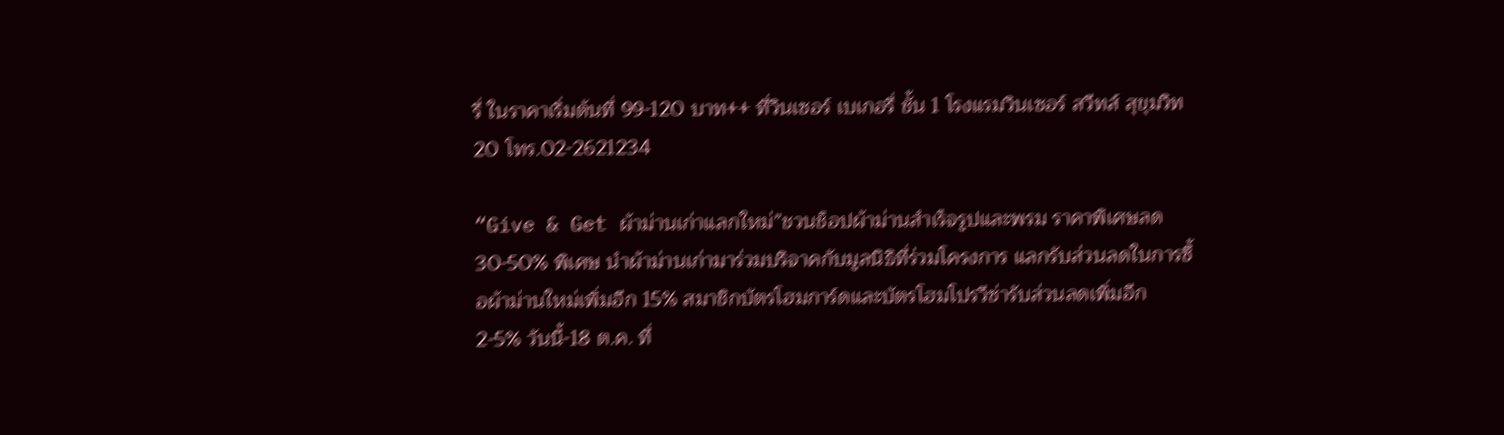รี่ ในราคาเริ่มต้นที่ 99-120 บาท++ ที่วินเซอร์ เบเกอรี่ ชั้น 1 โรงแรมวินเซอร์ สวีทส์ สุขุมวิท 20 โทร.02-2621234

“Give & Get ผ้าม่านเก่าแลกใหม่”ชวนช็อปผ้าม่านสำเร็จรูปและพรม ราคาพิเศษลด 30-50% พิเศษ นำผ้าม่านเก่ามาร่วมบริจาคกับมูลนิธิที่ร่วมโครงการ แลกรับส่วนลดในการซื้อผ้าม่านใหม่เพิ่มอีก 15% สมาชิกบัตรโฮมการ์ดและบัตรโฮมโปรวีซ่ารับส่วนลดเพิ่มอีก 2-5% วันนี้-18 ต.ค. ที่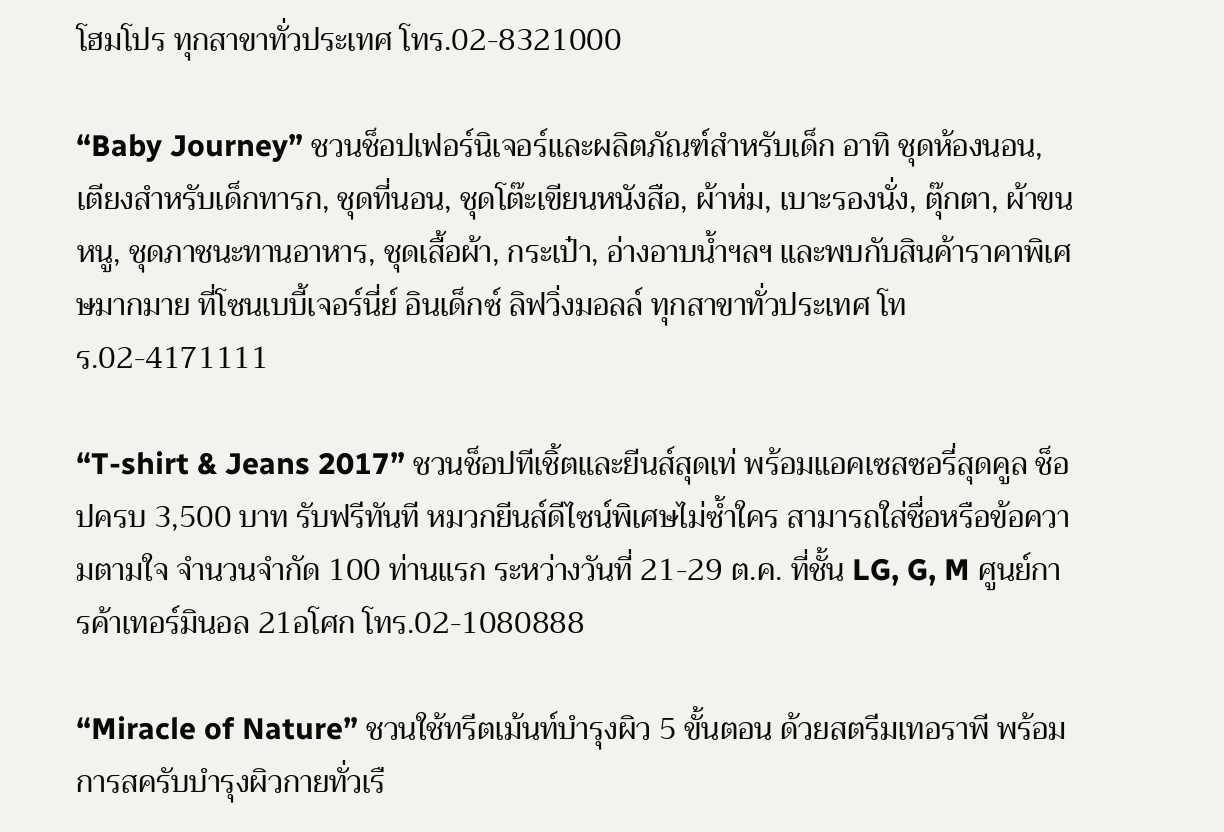โฮมโปร ทุกสาขาทั่วประเทศ โทร.02-8321000

“Baby Journey” ชวนช็อปเฟอร์นิเจอร์และผลิตภัณฑ์สำหรับเด็ก อาทิ ชุดห้องนอน, เตียงสำหรับเด็กทารก, ชุดที่นอน, ชุดโต๊ะเขียนหนังสือ, ผ้าห่ม, เบาะรองนั่ง, ตุ๊กตา, ผ้าขนหนู, ชุดภาชนะทานอาหาร, ชุดเสื้อผ้า, กระเป๋า, อ่างอาบน้ำฯลฯ และพบกับสินค้าราคาพิเศษมากมาย ที่โซนเบบี้เจอร์นี่ย์ อินเด็กซ์ ลิฟวิ่งมอลล์ ทุกสาขาทั่วประเทศ โทร.02-4171111

“T-shirt & Jeans 2017” ชวนช็อปทีเชิ้ตและยีนส์สุดเท่ พร้อมแอคเซสซอรี่สุดคูล ช็อปครบ 3,500 บาท รับฟรีทันที หมวกยีนส์ดีไซน์พิเศษไม่ซ้ำใคร สามารถใส่ชื่อหรือข้อความตามใจ จำนวนจำกัด 100 ท่านแรก ระหว่างวันที่ 21-29 ต.ค. ที่ชั้น LG, G, M ศูนย์การค้าเทอร์มินอล 21อโศก โทร.02-1080888

“Miracle of Nature” ชวนใช้ทรีตเม้นท์บำรุงผิว 5 ขั้นตอน ด้วยสตรีมเทอราพี พร้อมการสครับบำรุงผิวกายทั่วเรื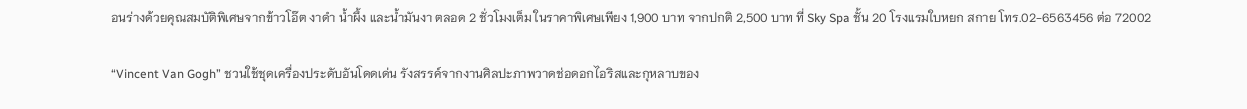อนร่างด้วยคุณสมบัติพิเศษจากข้าวโอ๊ต งาดำ น้ำผึ้ง และน้ำมันงา ตลอด 2 ชั่วโมงเต็ม ในราคาพิเศษเพียง 1,900 บาท จากปกติ 2,500 บาท ที่ Sky Spa ชั้น 20 โรงแรมใบหยก สกาย โทร.02-6563456 ต่อ 72002

“Vincent Van Gogh” ชวนใช้ชุดเครื่องประดับอันโดดเด่น รังสรรค์จากงานศิลปะภาพวาดช่อดอกไอริสและกุหลาบของ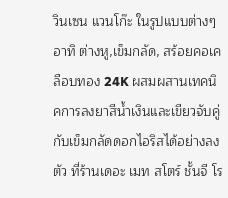วินเซน แวนโก๊ะ ในรูปแบบต่างๆ อาทิ ต่างหู,เข็มกลัด, สร้อยคอเคลือบทอง 24K ผสมผสานเทคนิคการลงยาสีน้ำเงินและเขียวจับคู่กับเข็มกลัดดอกไอริสได้อย่างลงตัว ที่ร้านเดอะ เมท สโตร์ ชั้นจี โร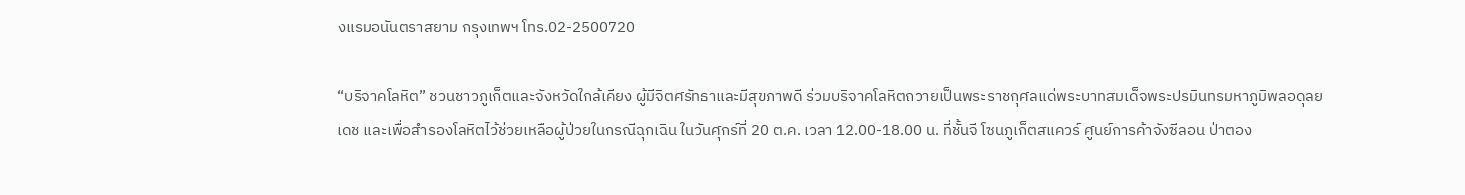งแรมอนันตราสยาม กรุงเทพฯ โทร.02-2500720

“บริจาคโลหิต” ชวนชาวภูเก็ตและจังหวัดใกล้เคียง ผู้มีจิตศรัทธาและมีสุขภาพดี ร่วมบริจาคโลหิตถวายเป็นพระราชกุศลแด่พระบาทสมเด็จพระปรมินทรมหาภูมิพลอดุลยเดช และเพื่อสำรองโลหิตไว้ช่วยเหลือผู้ป่วยในกรณีฉุกเฉิน ในวันศุกร์ที่ 20 ต.ค. เวลา 12.00-18.00 น. ที่ชั้นจี โซนภูเก็ตสแควร์ ศูนย์การค้าจังซีลอน ป่าตอง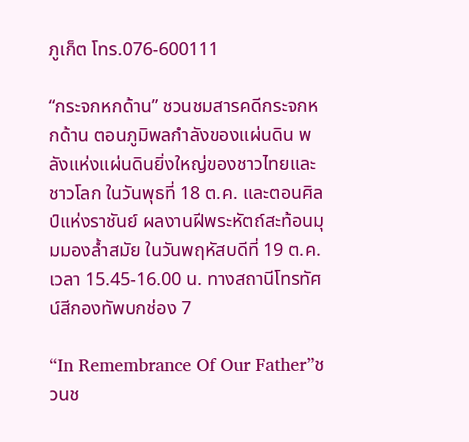ภูเก็ต โทร.076-600111

“กระจกหกด้าน” ชวนชมสารคดีกระจกหกด้าน ตอนภูมิพลกำลังของแผ่นดิน พลังแห่งแผ่นดินยิ่งใหญ่ของชาวไทยและชาวโลก ในวันพุธที่ 18 ต.ค. และตอนศิลป์แห่งราชันย์ ผลงานฝีพระหัตถ์สะท้อนมุมมองล้ำสมัย ในวันพฤหัสบดีที่ 19 ต.ค. เวลา 15.45-16.00 น. ทางสถานีโทรทัศน์สีกองทัพบกช่อง 7

“In Remembrance Of Our Father”ชวนช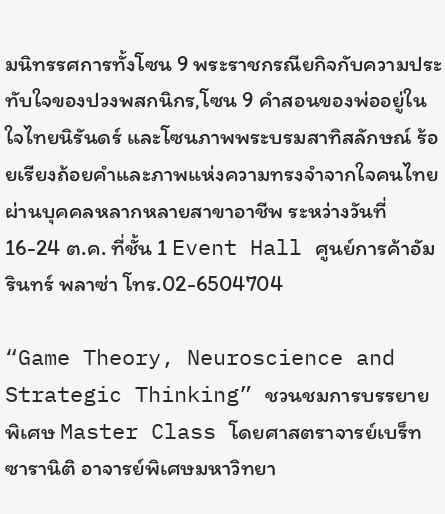มนิทรรศการทั้งโซน 9 พระราชกรณียกิจกับความประทับใจของปวงพสกนิกร,โซน 9 คำสอนของพ่ออยู่ในใจไทยนิรันดร์ และโซนภาพพระบรมสาทิสลักษณ์ ร้อยเรียงถ้อยคำและภาพแห่งความทรงจำจากใจคนไทยผ่านบุคคลหลากหลายสาขาอาชีพ ระหว่างวันที่ 16-24 ต.ค. ที่ชั้น 1 Event Hall ศูนย์การค้าอัมรินทร์ พลาซ่า โทร.02-6504704

“Game Theory, Neuroscience and Strategic Thinking” ชวนชมการบรรยายพิเศษ Master Class โดยศาสตราจารย์เบร็ท ซารานิติ อาจารย์พิเศษมหาวิทยา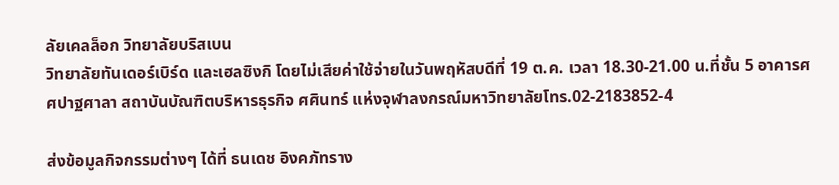ลัยเคลล็อก วิทยาลัยบริสเบน
วิทยาลัยทันเดอร์เบิร์ด และเฮลซิงกิ โดยไม่เสียค่าใช้จ่ายในวันพฤหัสบดีที่ 19 ต.ค. เวลา 18.30-21.00 น.ที่ชั้น 5 อาคารศศปาฐศาลา สถาบันบัณฑิตบริหารธุรกิจ ศศินทร์ แห่งจุฬาลงกรณ์มหาวิทยาลัยโทร.02-2183852-4

ส่งข้อมูลกิจกรรมต่างๆ ได้ที่ ธนเดช อิงคภัทราง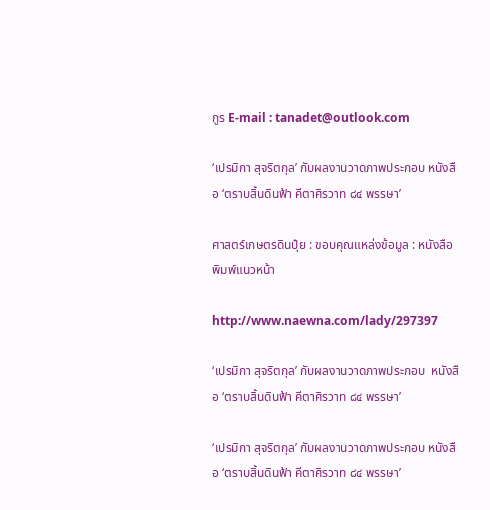กูร E-mail : tanadet@outlook.com

‘เปรมิกา สุจริตกุล’ กับผลงานวาดภาพประกอบ หนังสือ ‘ตราบสิ้นดินฟ้า คีตาศิรวาท ๘๔ พรรษา’

ศาสตร์เกษตรดินปุ๋ย : ขอบคุณแหล่งข้อมูล : หนังสือพิมพ์แนวหน้า

http://www.naewna.com/lady/297397

‘เปรมิกา สุจริตกุล’ กับผลงานวาดภาพประกอบ  หนังสือ ‘ตราบสิ้นดินฟ้า คีตาศิรวาท ๘๔ พรรษา’

‘เปรมิกา สุจริตกุล’ กับผลงานวาดภาพประกอบ หนังสือ ‘ตราบสิ้นดินฟ้า คีตาศิรวาท ๘๔ พรรษา’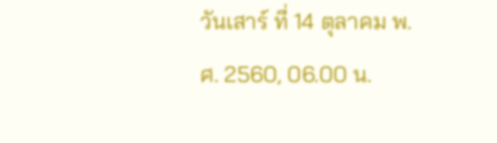วันเสาร์ ที่ 14 ตุลาคม พ.ศ. 2560, 06.00 น.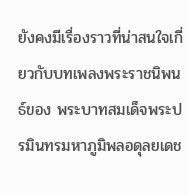ยังคงมีเรื่องราวที่น่าสนใจเกี่ยวกับบทเพลงพระราชนิพนธ์ของ พระบาทสมเด็จพระปรมินทรมหาภูมิพลอดุลยเดช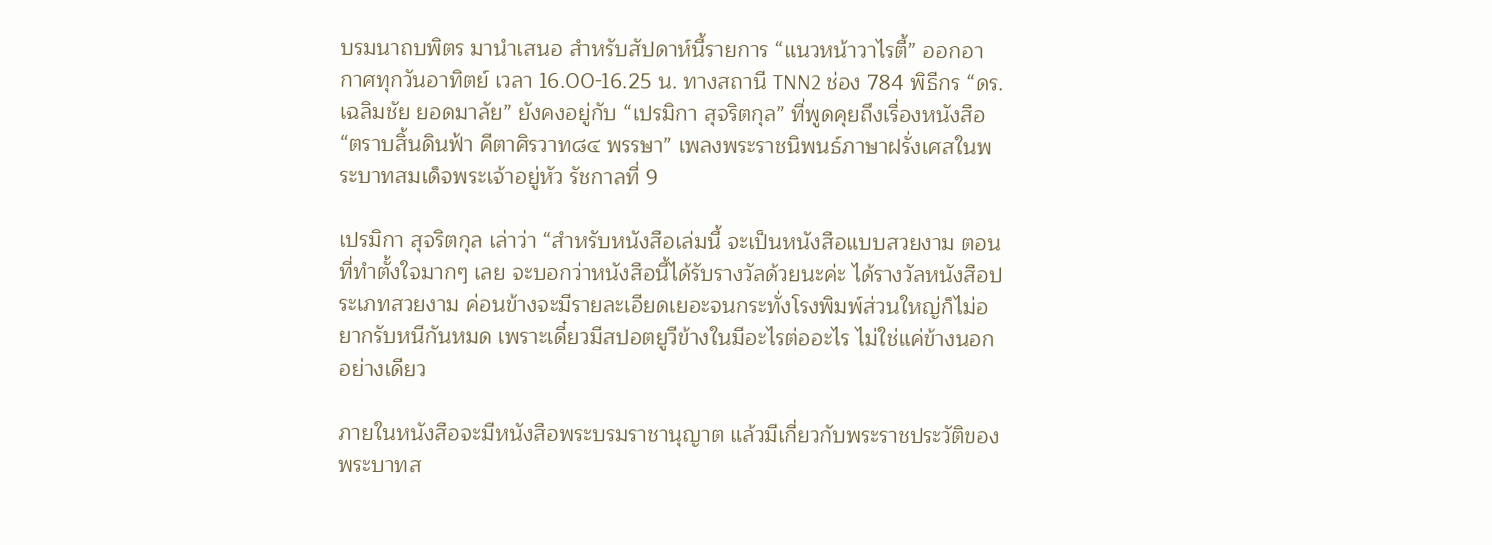บรมนาถบพิตร มานำเสนอ สำหรับสัปดาห์นี้รายการ “แนวหน้าวาไรตี้” ออกอากาศทุกวันอาทิตย์ เวลา 16.00-16.25 น. ทางสถานี TNN2 ช่อง 784 พิธีกร “ดร.เฉลิมชัย ยอดมาลัย” ยังคงอยู่กับ “เปรมิกา สุจริตกุล” ที่พูดคุยถึงเรื่องหนังสือ “ตราบสิ้นดินฟ้า คีตาศิรวาท๘๔ พรรษา” เพลงพระราชนิพนธ์ภาษาฝรั่งเศสในพระบาทสมเด็จพระเจ้าอยู่หัว รัชกาลที่ 9

เปรมิกา สุจริตกุล เล่าว่า “สำหรับหนังสือเล่มนี้ จะเป็นหนังสือแบบสวยงาม ตอนที่ทำตั้งใจมากๆ เลย จะบอกว่าหนังสือนี้ได้รับรางวัลด้วยนะค่ะ ได้รางวัลหนังสือประเภทสวยงาม ค่อนข้างจะมีรายละเอียดเยอะจนกระทั่งโรงพิมพ์ส่วนใหญ่ก็ไม่อยากรับหนีกันหมด เพราะเดี๋ยวมีสปอตยูวีข้างในมีอะไรต่ออะไร ไม่ใช่แค่ข้างนอกอย่างเดียว

ภายในหนังสือจะมีหนังสือพระบรมราชานุญาต แล้วมีเกี่ยวกับพระราชประวัติของพระบาทส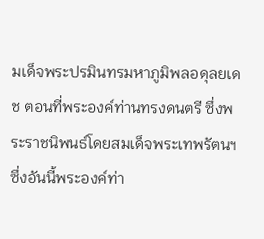มเด็จพระปรมินทรมหาภูมิพลอดุลยเดช ตอนที่พระองค์ท่านทรงดนตรี ซึ่งพระราชนิพนธ์โดยสมเด็จพระเทพรัตนฯ ซึ่งอันนี้พระองค์ท่า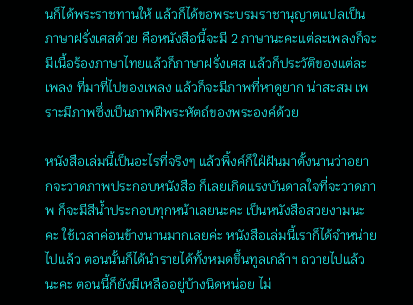นก็ได้พระราชทานให้ แล้วก็ได้ขอพระบรมราชานุญาตแปลเป็นภาษาฝรั่งเศสด้วย คือหนังสือนี้จะมี 2 ภาษานะคะแต่ละเพลงก็จะมีเนื้อร้องภาษาไทยแล้วก็ภาษาฝรั่งเศส แล้วก็ประวัติของแต่ละเพลง ที่มาที่ไปของเพลง แล้วก็จะมีภาพที่หาดูยาก น่าสะสม เพราะมีภาพซึ่งเป็นภาพฝีพระหัตถ์ของพระองค์ด้วย

หนังสือเล่มนี้เป็นอะไรที่จริงๆ แล้วพิ้งค์ก็ใฝ่ฝันมาตั้งนานว่าอยากจะวาดภาพประกอบหนังสือ ก็เลยเกิดแรงบันดาลใจที่จะวาดภาพ ก็จะมีสีน้ำประกอบทุกหน้าเลยนะคะ เป็นหนังสือสวยงามนะคะ ใช้เวลาค่อนข้างนานมากเลยค่ะ หนังสือเล่มนี้เราก็ได้จำหน่ายไปแล้ว ตอนนั้นก็ได้นำรายได้ทั้งหมดขึ้นทูลเกล้าฯ ถวายไปแล้วนะคะ ตอนนี้ก็ยังมีเหลืออยู่บ้างนิดหน่อย ไม่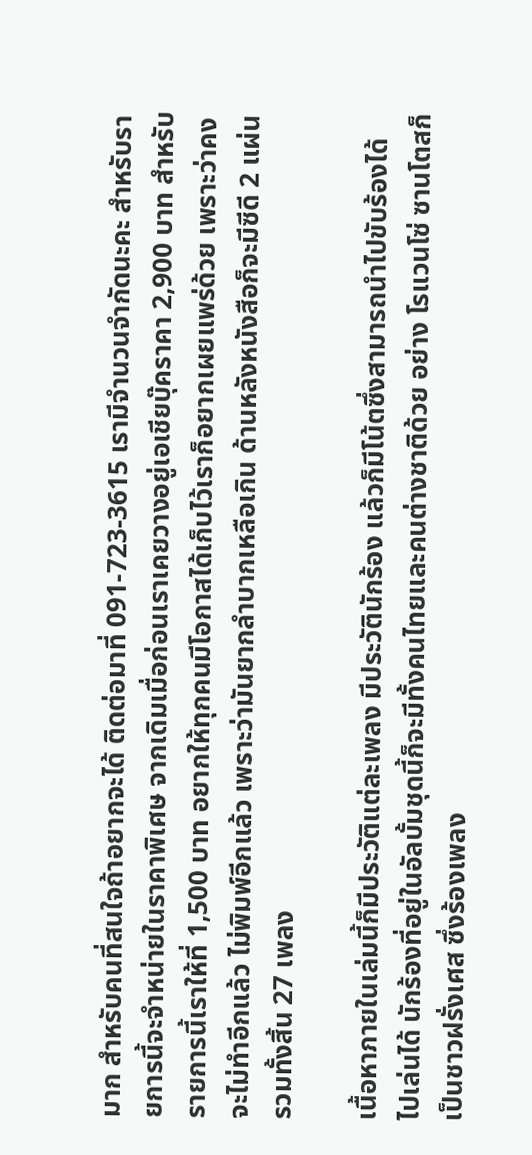มาก สำหรับคนที่สนใจถ้าอยากจะได้ ติดต่อมาที่ 091-723-3615 เรามีจำนวนจำกัดนะคะ สำหรับรายการนี้จะจำหน่ายในราคาพิเศษ จากเดิมเมื่อก่อนเราเคยวางอยู่เอเชียบุ๊คราคา 2,900 บาท สำหรับรายการนี้เราให้ที่ 1,500 บาท อยากให้ทุกคนมีโอกาสได้เก็บไว้เราก็อยากเผยแพร่ด้วย เพราะว่าคงจะไม่ทำอีกแล้ว ไม่พิมพ์อีกแล้ว เพราะว่ามันยากลำบากเหลือเกิน ด้านหลังหนังสือก็จะมีซีดี 2 แผ่น รวมทั้งสิ้น 27 เพลง

เนื้อหาภายในเล่มนี้ก็มีประวัติแต่ละเพลง มีประวัตินักร้อง แล้วก็มีโน้ตซึ่งสามารถนำไปขับร้องได้ ไปเล่นได้ นักร้องที่อยู่ในอัลบั้มชุดนี้ก็จะมีทั้งคนไทยและคนต่างชาติด้วย อย่าง โรแวนโซ่ ซานโตสก็เป็นชาวฝรั่งเศส ซึ่งร้องเพลง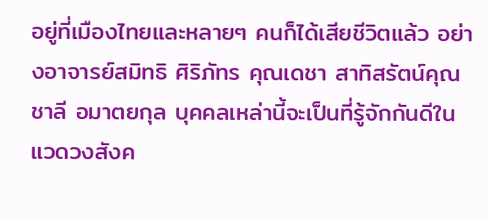อยู่ที่เมืองไทยและหลายๆ คนก็ได้เสียชีวิตแล้ว อย่างอาจารย์สมิทธิ ศิริภัทร คุณเดชา สาทิสรัตน์คุณชาลี อมาตยกุล บุคคลเหล่านี้จะเป็นที่รู้จักกันดีในแวดวงสังค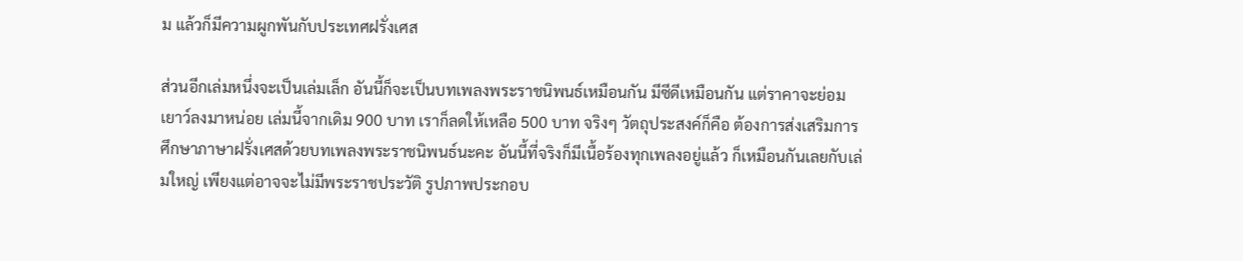ม แล้วก็มีความผูกพันกับประเทศฝรั่งเศส

ส่วนอีกเล่มหนึ่งจะเป็นเล่มเล็ก อันนี้ก็จะเป็นบทเพลงพระราชนิพนธ์เหมือนกัน มีซีดีเหมือนกัน แต่ราคาจะย่อมเยาว์ลงมาหน่อย เล่มนี้จากเดิม 900 บาท เราก็ลดให้เหลือ 500 บาท จริงๆ วัตถุประสงค์ก็คือ ต้องการส่งเสริมการศึกษาภาษาฝรั่งเศสด้วยบทเพลงพระราชนิพนธ์นะคะ อันนี้ที่จริงก็มีเนื้อร้องทุกเพลงอยู่แล้ว ก็เหมือนกันเลยกับเล่มใหญ่ เพียงแต่อาจจะไม่มีพระราชประวัติ รูปภาพประกอบ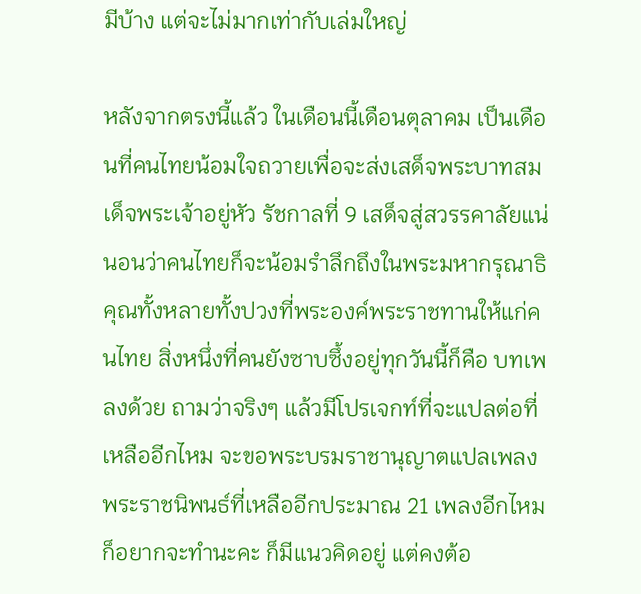มีบ้าง แต่จะไม่มากเท่ากับเล่มใหญ่

หลังจากตรงนี้แล้ว ในเดือนนี้เดือนตุลาคม เป็นเดือนที่คนไทยน้อมใจถวายเพื่อจะส่งเสด็จพระบาทสมเด็จพระเจ้าอยู่หัว รัชกาลที่ 9 เสด็จสู่สวรรคาลัยแน่นอนว่าคนไทยก็จะน้อมรำลึกถึงในพระมหากรุณาธิคุณทั้งหลายทั้งปวงที่พระองค์พระราชทานให้แก่คนไทย สิ่งหนึ่งที่คนยังซาบซึ้งอยู่ทุกวันนี้ก็คือ บทเพลงด้วย ถามว่าจริงๆ แล้วมีโปรเจกท์ที่จะแปลต่อที่เหลืออีกไหม จะขอพระบรมราชานุญาตแปลเพลงพระราชนิพนธ์ที่เหลืออีกประมาณ 21 เพลงอีกไหม ก็อยากจะทำนะคะ ก็มีแนวคิดอยู่ แต่คงต้อ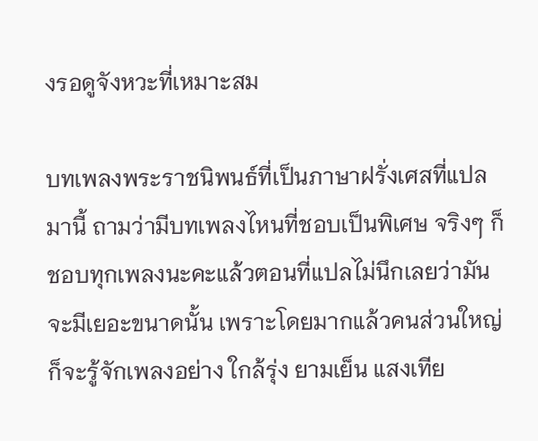งรอดูจังหวะที่เหมาะสม

บทเพลงพระราชนิพนธ์ที่เป็นภาษาฝรั่งเศสที่แปลมานี้ ถามว่ามีบทเพลงไหนที่ชอบเป็นพิเศษ จริงๆ ก็ชอบทุกเพลงนะคะแล้วตอนที่แปลไม่นึกเลยว่ามันจะมีเยอะขนาดนั้น เพราะโดยมากแล้วคนส่วนใหญ่ก็จะรู้จักเพลงอย่าง ใกล้รุ่ง ยามเย็น แสงเทีย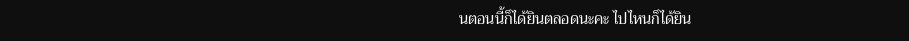นตอนนี้ก็ได้ยินตลอดนะคะ ไปไหนก็ได้ยิน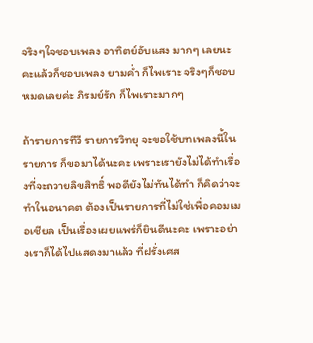จริงๆใจชอบเพลง อาทิตย์อับแสง มากๆ เลยนะคะแล้วก็ชอบเพลง ยามค่ำ ก็ไพเราะ จริงๆก็ชอบหมดเลยค่ะ ภิรมย์รัก ก็ไพเราะมากๆ

ถ้ารายการทีวี รายการวิทยุ จะขอใช้บทเพลงนี้ในรายการ ก็ขอมาได้นะคะ เพราะเรายังไม่ได้ทำเรื่องที่จะถวายลิขสิทธิ์ พอดียังไม่ทันได้ทำ ก็คิดว่าจะทำในอนาคต ต้องเป็นรายการที่ไม่ใช่เพื่อคอมเมอเชียล เป็นเรื่องเผยแพร่ก็ยินดีนะคะ เพราะอย่างเราก็ได้ไปแสดงมาแล้ว ที่ฝรั่งเศส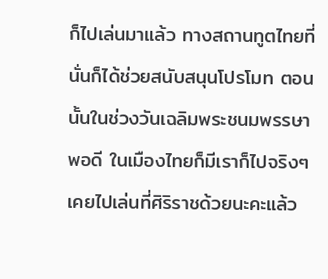ก็ไปเล่นมาแล้ว ทางสถานทูตไทยที่นั่นก็ได้ช่วยสนับสนุนโปรโมท ตอนนั้นในช่วงวันเฉลิมพระชนมพรรษาพอดี ในเมืองไทยก็มีเราก็ไปจริงๆ เคยไปเล่นที่ศิริราชด้วยนะคะแล้ว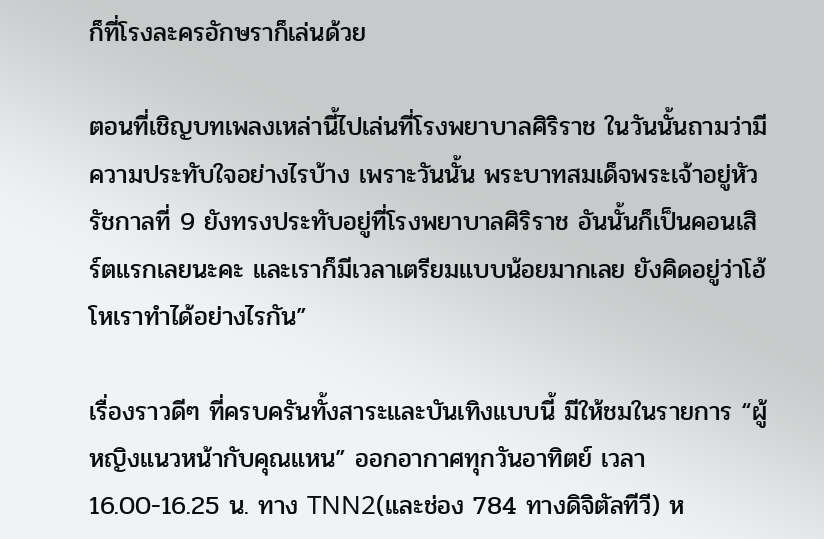ก็ที่โรงละครอักษราก็เล่นด้วย

ตอนที่เชิญบทเพลงเหล่านี้ไปเล่นที่โรงพยาบาลศิริราช ในวันนั้นถามว่ามีความประทับใจอย่างไรบ้าง เพราะวันนั้น พระบาทสมเด็จพระเจ้าอยู่หัว รัชกาลที่ 9 ยังทรงประทับอยู่ที่โรงพยาบาลศิริราช อันนั้นก็เป็นคอนเสิร์ตแรกเลยนะคะ และเราก็มีเวลาเตรียมแบบน้อยมากเลย ยังคิดอยู่ว่าโอ้โหเราทำได้อย่างไรกัน”

เรื่องราวดีๆ ที่ครบครันทั้งสาระและบันเทิงแบบนี้ มีให้ชมในรายการ “ผู้หญิงแนวหน้ากับคุณแหน” ออกอากาศทุกวันอาทิตย์ เวลา 16.00-16.25 น. ทาง TNN2(และช่อง 784 ทางดิจิตัลทีวี) ห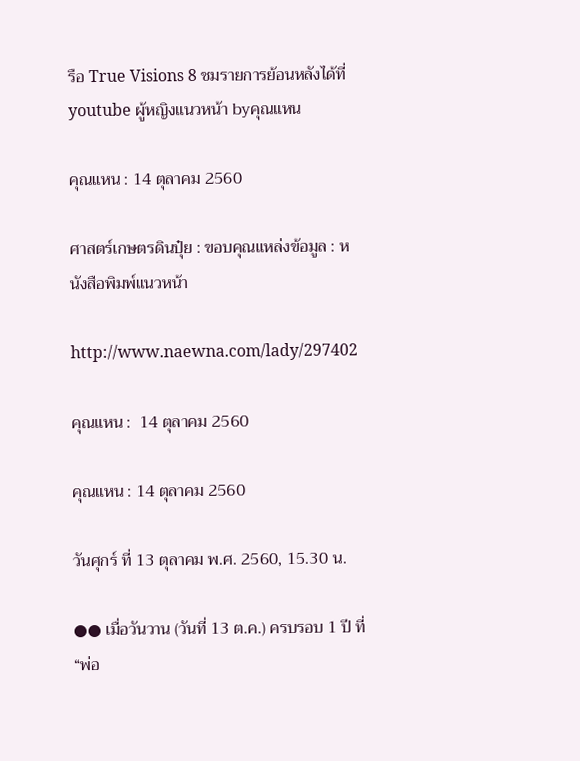รือ True Visions 8 ชมรายการย้อนหลังได้ที่ youtube ผู้หญิงแนวหน้า byคุณแหน

คุณแหน : 14 ตุลาคม 2560

ศาสตร์เกษตรดินปุ๋ย : ขอบคุณแหล่งข้อมูล : หนังสือพิมพ์แนวหน้า

http://www.naewna.com/lady/297402

คุณแหน :  14 ตุลาคม 2560

คุณแหน : 14 ตุลาคม 2560

วันศุกร์ ที่ 13 ตุลาคม พ.ศ. 2560, 15.30 น.

●● เมื่อวันวาน (วันที่ 13 ต.ค.) ครบรอบ 1 ปี ที่ “พ่อ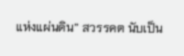แห่งแผ่นดิน” สวรรคต นับเป็น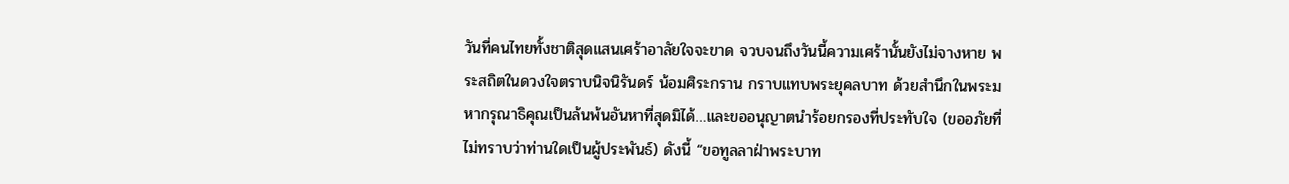วันที่คนไทยทั้งชาติสุดแสนเศร้าอาลัยใจจะขาด จวบจนถึงวันนี้ความเศร้านั้นยังไม่จางหาย พระสถิตในดวงใจตราบนิจนิรันดร์ น้อมศิระกราน กราบแทบพระยุคลบาท ด้วยสำนึกในพระมหากรุณาธิคุณเป็นล้นพ้นอันหาที่สุดมิได้…และขออนุญาตนำร้อยกรองที่ประทับใจ (ขออภัยที่ไม่ทราบว่าท่านใดเป็นผู้ประพันธ์) ดังนี้ “ขอทูลลาฝ่าพระบาท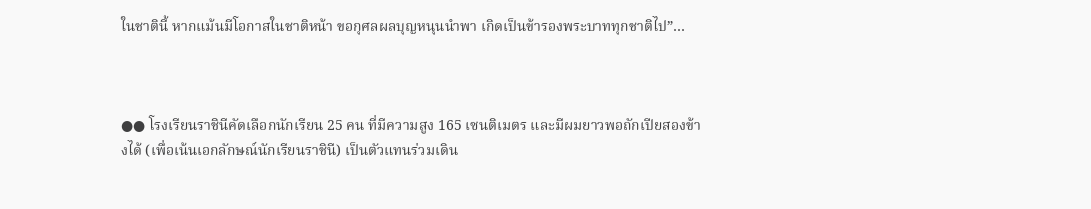ในชาตินี้ หากแม้นมีโอกาสในชาติหน้า ขอกุศลผลบุญหนุนนำพา เกิดเป็นข้ารองพระบาททุกชาติไป”…



●● โรงเรียนราชินีคัดเลือกนักเรียน 25 คน ที่มีความสูง 165 เซนติเมตร และมีผมยาวพอถักเปียสองข้างได้ (เพื่อเน้นเอกลักษณ์นักเรียนราชินี) เป็นตัวแทนร่วมเดิน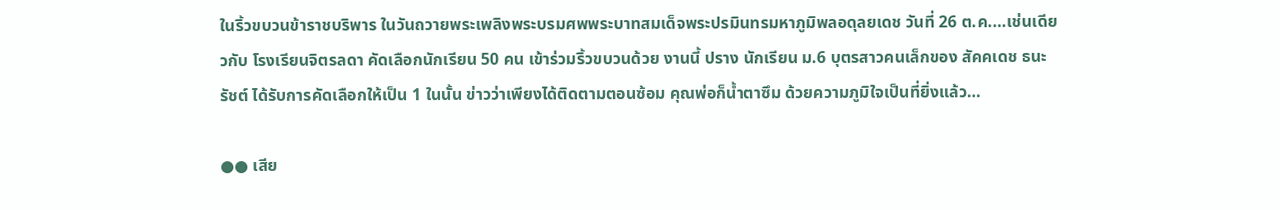ในริ้วขบวนข้าราชบริพาร ในวันถวายพระเพลิงพระบรมศพพระบาทสมเด็จพระปรมินทรมหาภูมิพลอดุลยเดช วันที่ 26 ต.ค.…เช่นเดียวกับ โรงเรียนจิตรลดา คัดเลือกนักเรียน 50 คน เข้าร่วมริ้วขบวนด้วย งานนี้ ปราง นักเรียน ม.6 บุตรสาวคนเล็กของ สัคคเดช ธนะรัชต์ ได้รับการคัดเลือกให้เป็น 1 ในนั้น ข่าวว่าเพียงได้ติดตามตอนซ้อม คุณพ่อก็น้ำตาซึม ด้วยความภูมิใจเป็นที่ยิ่งแล้ว…

●● เสีย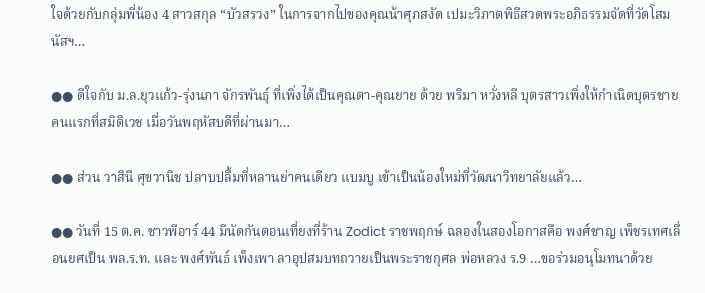ใจด้วยกับกลุ่มพี่น้อง 4 สาวสกุล “บัวสรวง” ในการจากไปของคุณน้าศุภสงัด เปมะวิภาตพิธีสวดพระอภิธรรมจัดที่วัดโสมนัสฯ…

●● ดีใจกับ ม.ล.ยุวแก้ว-รุ่งนภา จักรพันธ์ุ ที่เพิ่งได้เป็นคุณตา-คุณยาย ด้วย พริมา หวั่งหลี บุตรสาวเพิ่งให้กำเนิดบุตรชายคนแรกที่สมิติเวช เมื่อวันพฤหัสบดีที่ผ่านมา…

●● ส่วน วาสินี ศุขวานิช ปลาบปลื้มที่หลานย่าคนเดียว แบมบู เข้าเป็นน้องใหม่ที่วัฒนาวิทยาลัยแล้ว…

●● วันที่ 15 ต.ค. ชาวพีอาร์ 44 มีนัดกันตอนเที่ยงที่ร้าน Zodict ราชพฤกษ์ ฉลองในสองโอกาสคือ พงศ์ชาญ เพ็ชรเทศเลื่อนยศเป็น พล.ร.ท. และ พงศ์พันธ์ เพ็งเพา ลาอุปสมบทถวายเป็นพระราชกุศล พ่อหลวง ร.9 …ขอร่วมอนุโมทนาด้วย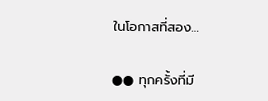ในโอกาสที่สอง…

●● ทุกครั้งที่มี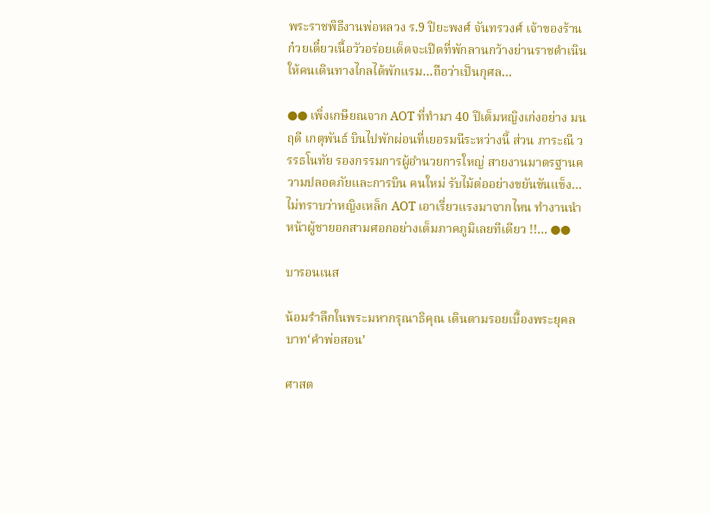พระราชพิธีงานพ่อหลวง ร.9 ปิยะพงศ์ จันทรวงศ์ เจ้าของร้านก๋วยเตี๋ยวเนื้อวัวอร่อยเด็ดจะเปิดที่พักลานกว้างย่านราชดำเนินให้คนเดินทางไกลได้พักแรม…ถือว่าเป็นกุศล…

●● เพิ่งเกษียณจาก AOT ที่ทำมา 40 ปีเต็มหญิงเก่งอย่าง มนฤดี เกตุพันธ์ บินไปพักผ่อนที่เยอรมนีระหว่างนี้ ส่วน ภาระณี วรรธโนทัย รองกรรมการผู้อำนวยการใหญ่ สายงานมาตรฐานความปลอดภัยและการบิน คนใหม่ รับไม้ต่ออย่างขยันขันแข็ง…ไม่ทราบว่าหญิงเหล็ก AOT เอาเรี่ยวแรงมาจากไหน ทำงานนำหน้าผู้ชายอกสามศอกอย่างเต็มภาคภูมิเลยทีเดียว !!… ●●

บารอนเนส

น้อมรำลึกในพระมหากรุณาธิคุณ เดินตามรอยเบื้องพระยุคลบาท‘คำพ่อสอน’

ศาสต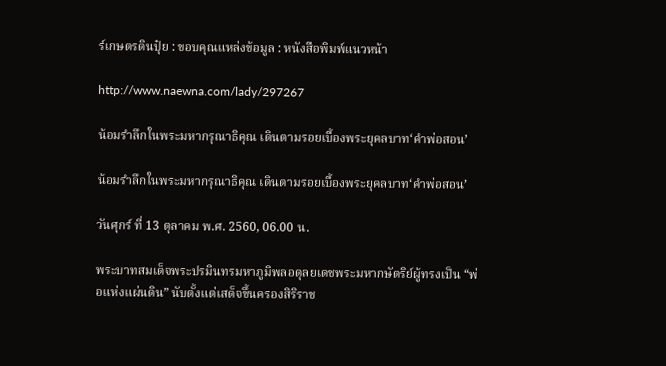ร์เกษตรดินปุ๋ย : ขอบคุณแหล่งข้อมูล : หนังสือพิมพ์แนวหน้า

http://www.naewna.com/lady/297267

น้อมรำลึกในพระมหากรุณาธิคุณ เดินตามรอยเบื้องพระยุคลบาท‘คำพ่อสอน’

น้อมรำลึกในพระมหากรุณาธิคุณ เดินตามรอยเบื้องพระยุคลบาท‘คำพ่อสอน’

วันศุกร์ ที่ 13 ตุลาคม พ.ศ. 2560, 06.00 น.

พระบาทสมเด็จพระปรมินทรมหาภูมิพลอดุลยเดชพระมหากษัตริย์ผู้ทรงเป็น “พ่อแห่งแผ่นดิน” นับตั้งแต่เสด็จขึ้นครองสิริราช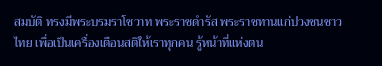สมบัติ ทรงมีพระบรมราโชวาท พระราชดำรัส พระราชทานแก่ปวงชนชาวไทย เพื่อเป็นเครื่องเตือนสติให้เราทุกคน รู้หน้าที่แห่งตน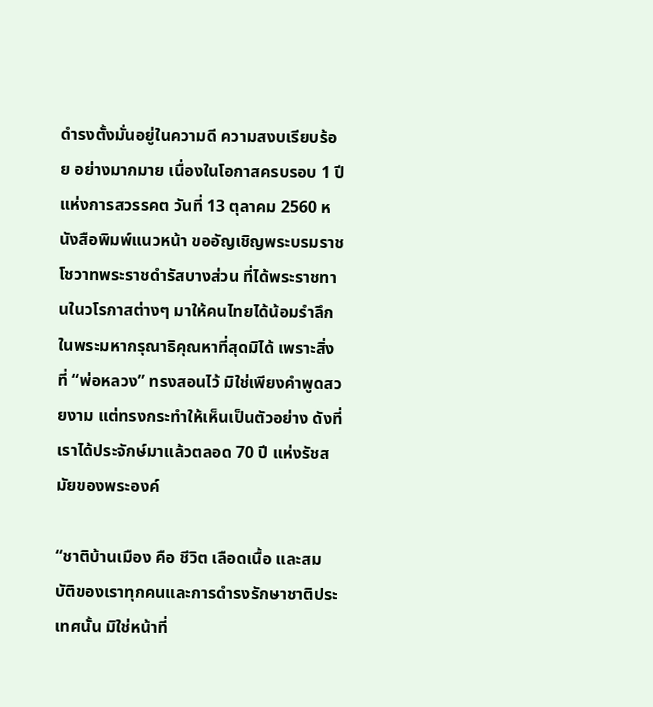ดำรงตั้งมั่นอยู่ในความดี ความสงบเรียบร้อย อย่างมากมาย เนื่องในโอกาสครบรอบ 1 ปีแห่งการสวรรคต วันที่ 13 ตุลาคม 2560 หนังสือพิมพ์แนวหน้า ขออัญเชิญพระบรมราชโชวาทพระราชดำรัสบางส่วน ที่ได้พระราชทานในวโรกาสต่างๆ มาให้คนไทยได้น้อมรำลึกในพระมหากรุณาธิคุณหาที่สุดมิได้ เพราะสิ่งที่ “พ่อหลวง” ทรงสอนไว้ มิใช่เพียงคำพูดสวยงาม แต่ทรงกระทำให้เห็นเป็นตัวอย่าง ดังที่เราได้ประจักษ์มาแล้วตลอด 70 ปี แห่งรัชสมัยของพระองค์

“ชาติบ้านเมือง คือ ชีวิต เลือดเนื้อ และสมบัติของเราทุกคนและการดำรงรักษาชาติประเทศนั้น มิใช่หน้าที่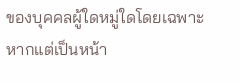ของบุคคลผู้ใดหมู่ใดโดยเฉพาะ หากแต่เป็นหน้า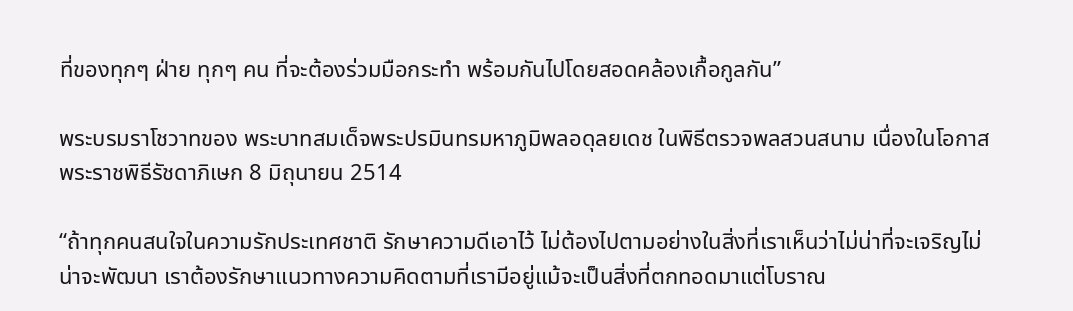ที่ของทุกๆ ฝ่าย ทุกๆ คน ที่จะต้องร่วมมือกระทำ พร้อมกันไปโดยสอดคล้องเกื้อกูลกัน”

พระบรมราโชวาทของ พระบาทสมเด็จพระปรมินทรมหาภูมิพลอดุลยเดช ในพิธีตรวจพลสวนสนาม เนื่องในโอกาสพระราชพิธีรัชดาภิเษก 8 มิถุนายน 2514

“ถ้าทุกคนสนใจในความรักประเทศชาติ รักษาความดีเอาไว้ ไม่ต้องไปตามอย่างในสิ่งที่เราเห็นว่าไม่น่าที่จะเจริญไม่น่าจะพัฒนา เราต้องรักษาแนวทางความคิดตามที่เรามีอยู่แม้จะเป็นสิ่งที่ตกทอดมาแต่โบราณ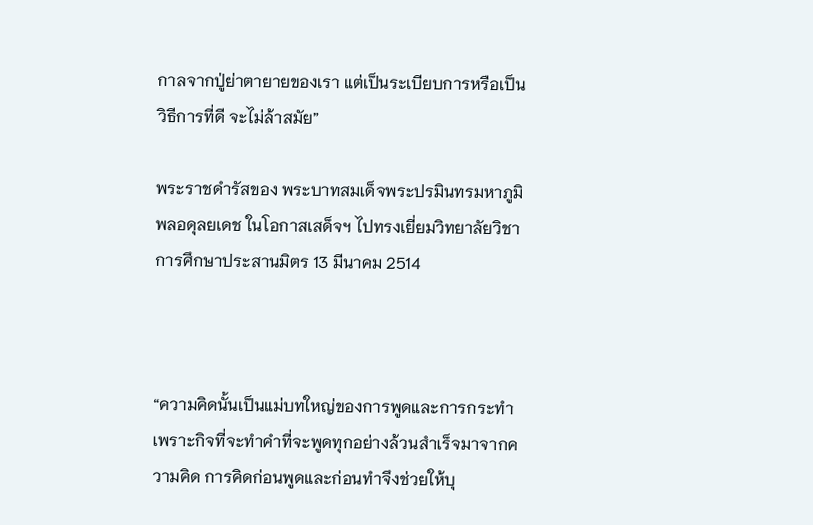กาลจากปู่ย่าตายายของเรา แต่เป็นระเบียบการหรือเป็นวิธีการที่ดี จะไม่ล้าสมัย”

พระราชดำรัสของ พระบาทสมเด็จพระปรมินทรมหาภูมิพลอดุลยเดช ในโอกาสเสด็จฯ ไปทรงเยี่ยมวิทยาลัยวิชาการศึกษาประสานมิตร 13 มีนาคม 2514



“ความคิดนั้นเป็นแม่บทใหญ่ของการพูดและการกระทำ เพราะกิจที่จะทำคำที่จะพูดทุกอย่างล้วนสำเร็จมาจากความคิด การคิดก่อนพูดและก่อนทำจึงช่วยให้บุ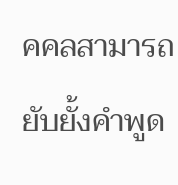คคลสามารถยับยั้งคำพูด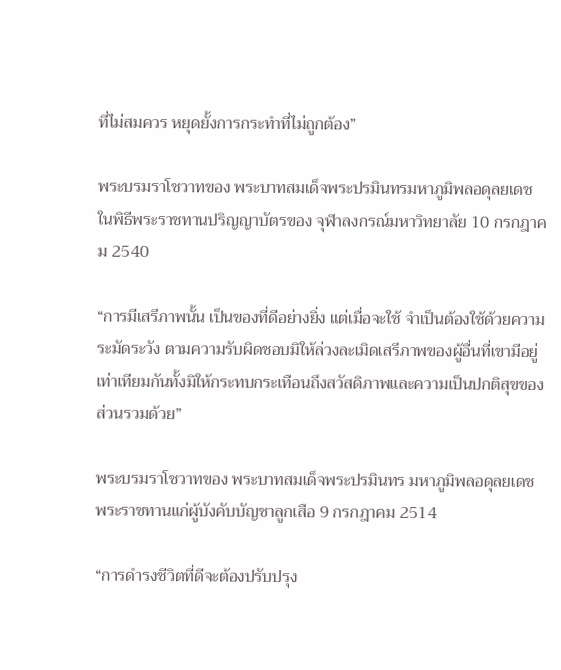ที่ไม่สมควร หยุดยั้งการกระทำที่ไม่ถูกต้อง”

พระบรมราโชวาทของ พระบาทสมเด็จพระปรมินทรมหาภูมิพลอดุลยเดช ในพิธีพระราชทานปริญญาบัตรของ จุฬาลงกรณ์มหาวิทยาลัย 10 กรกฎาคม 2540

“การมีเสรีภาพนั้น เป็นของที่ดีอย่างยิ่ง แต่เมื่อจะใช้ จำเป็นต้องใช้ด้วยความระมัดระวัง ตามความรับผิดชอบมิให้ล่วงละเมิดเสรีภาพของผู้อื่นที่เขามีอยู่เท่าเทียมกันทั้งมิให้กระทบกระเทือนถึงสวัสดิภาพและความเป็นปกติสุขของส่วนรวมด้วย”

พระบรมราโชวาทของ พระบาทสมเด็จพระปรมินทร มหาภูมิพลอดุลยเดช พระราชทานแก่ผู้บังคับบัญชาลูกเสือ 9 กรกฎาคม 2514

“การดำรงชีวิตที่ดีจะต้องปรับปรุง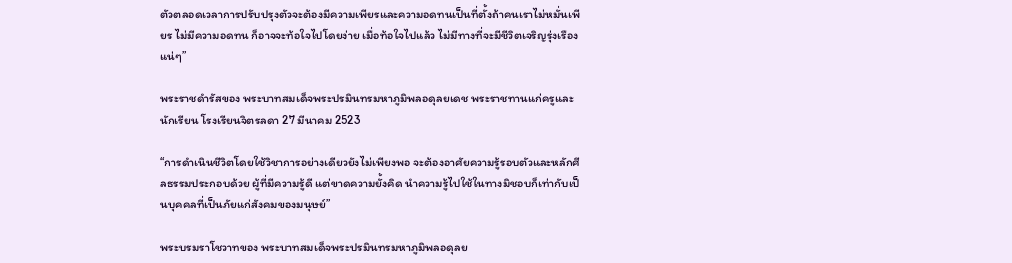ตัวตลอดเวลาการปรับปรุงตัวจะต้องมีความเพียรและความอดทนเป็นที่ตั้งถ้าคนเราไม่หมั่นเพียร ไม่มีความอดทน ก็อาจจะท้อใจไปโดยง่าย เมื่อท้อใจไปแล้ว ไม่มีทางที่จะมีชีวิตเจริญรุ่งเรืองแน่ๆ”

พระราชดำรัสของ พระบาทสมเด็จพระปรมินทรมหาภูมิพลอดุลยเดช พระราชทานแก่ครูและนักเรียน โรงเรียนจิตรลดา 27 มีนาคม 2523

“การดำเนินชีวิตโดยใช้วิชาการอย่างเดียวยังไม่เพียงพอ จะต้องอาศัยความรู้รอบตัวและหลักศีลธรรมประกอบด้วย ผู้ที่มีความรู้ดี แต่ขาดความยั้งคิด นำความรู้ไปใช้ในทางมิชอบก็เท่ากับเป็นบุคคลที่เป็นภัยแก่สังคมของมนุษย์”

พระบรมราโชวาทของ พระบาทสมเด็จพระปรมินทรมหาภูมิพลอดุลย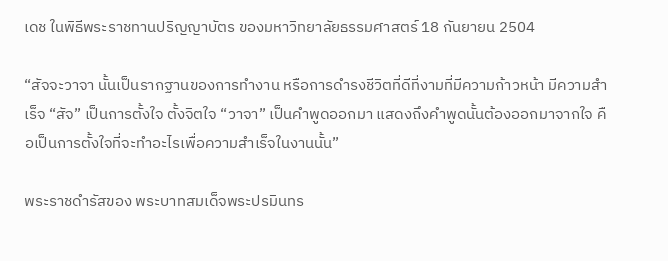เดช ในพิธีพระราชทานปริญญาบัตร ของมหาวิทยาลัยธรรมศาสตร์ 18 กันยายน 2504

“สัจจะวาจา นั้นเป็นรากฐานของการทำงาน หรือการดำรงชีวิตที่ดีที่งามที่มีความก้าวหน้า มีความสำเร็จ “สัจ” เป็นการตั้งใจ ตั้งจิตใจ “วาจา” เป็นคำพูดออกมา แสดงถึงคำพูดนั้นต้องออกมาจากใจ คือเป็นการตั้งใจที่จะทำอะไรเพื่อความสำเร็จในงานนั้น”

พระราชดำรัสของ พระบาทสมเด็จพระปรมินทร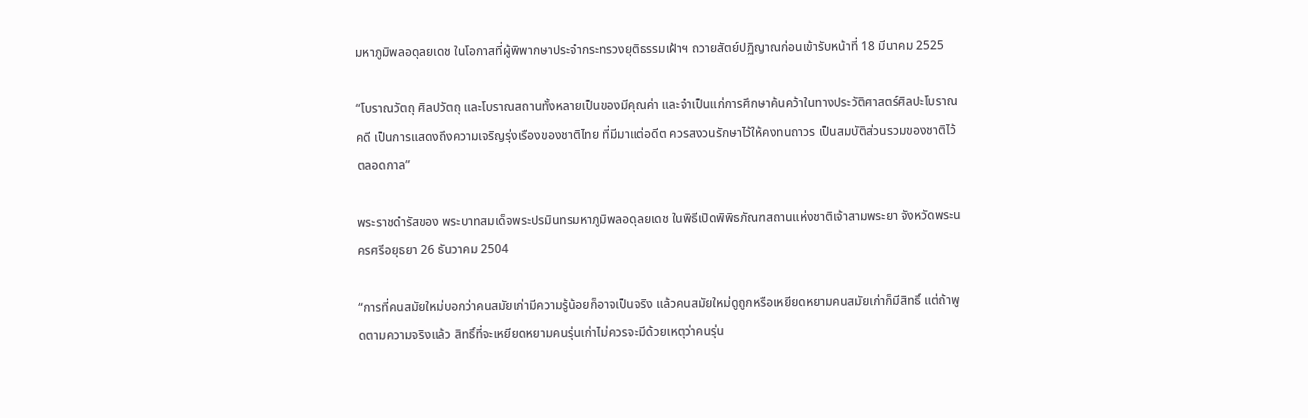มหาภูมิพลอดุลยเดช ในโอกาสที่ผู้พิพากษาประจำกระทรวงยุติธรรมเฝ้าฯ ถวายสัตย์ปฏิญาณก่อนเข้ารับหน้าที่ 18 มีนาคม 2525

“โบราณวัตถุ ศิลปวัตถุ และโบราณสถานทั้งหลายเป็นของมีคุณค่า และจำเป็นแก่การศึกษาค้นคว้าในทางประวัติศาสตร์ศิลปะโบราณคดี เป็นการแสดงถึงความเจริญรุ่งเรืองของชาติไทย ที่มีมาแต่อดีต ควรสงวนรักษาไว้ให้คงทนถาวร เป็นสมบัติส่วนรวมของชาติไว้ตลอดกาล”

พระราชดำรัสของ พระบาทสมเด็จพระปรมินทรมหาภูมิพลอดุลยเดช ในพิธีเปิดพิพิธภัณฑสถานแห่งชาติเจ้าสามพระยา จังหวัดพระนครศรีอยุธยา 26 ธันวาคม 2504

“การที่คนสมัยใหม่บอกว่าคนสมัยเก่ามีความรู้น้อยก็อาจเป็นจริง แล้วคนสมัยใหม่ดูถูกหรือเหยียดหยามคนสมัยเก่าก็มีสิทธิ์ แต่ถ้าพูดตามความจริงแล้ว สิทธิ์ที่จะเหยียดหยามคนรุ่นเก่าไม่ควรจะมีด้วยเหตุว่าคนรุ่น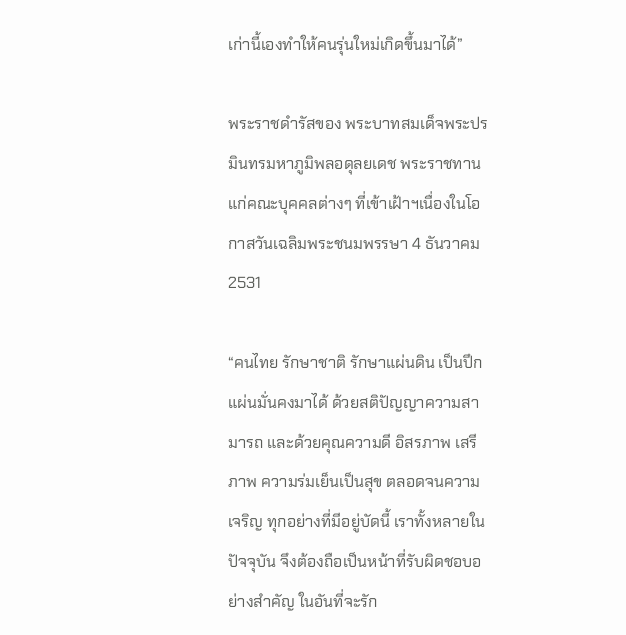เก่านี้เองทำให้คนรุ่นใหม่เกิดขึ้นมาได้”

พระราชดำรัสของ พระบาทสมเด็จพระปรมินทรมหาภูมิพลอดุลยเดช พระราชทานแก่คณะบุคคลต่างๆ ที่เข้าเฝ้าฯเนื่องในโอกาสวันเฉลิมพระชนมพรรษา 4 ธันวาคม 2531

“คนไทย รักษาชาติ รักษาแผ่นดิน เป็นปึกแผ่นมั่นคงมาได้ ด้วยสติปัญญาความสามารถ และด้วยคุณความดี อิสรภาพ เสรีภาพ ความร่มเย็นเป็นสุข ตลอดจนความเจริญ ทุกอย่างที่มีอยู่บัดนี้ เราทั้งหลายในปัจจุบัน จึงต้องถือเป็นหน้าที่รับผิดชอบอย่างสำคัญ ในอันที่จะรัก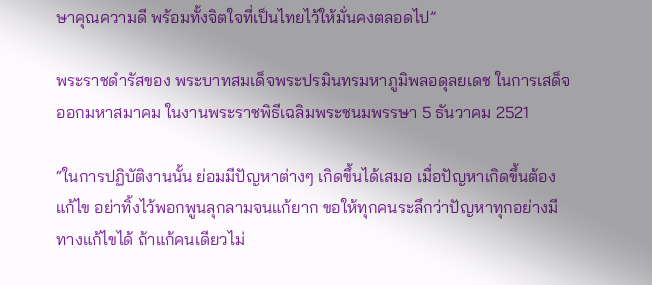ษาคุณความดี พร้อมทั้งจิตใจที่เป็นไทยไว้ให้มั่นคงตลอดไป”

พระราชดำรัสของ พระบาทสมเด็จพระปรมินทรมหาภูมิพลอดุลยเดช ในการเสด็จออกมหาสมาคม ในงานพระราชพิธีเฉลิมพระชนมพรรษา 5 ธันวาคม 2521

“ในการปฏิบัติงานนั้น ย่อมมีปัญหาต่างๆ เกิดขึ้นได้เสมอ เมื่อปัญหาเกิดขึ้นต้องแก้ไข อย่าทิ้งไว้พอกพูนลุกลามจนแก้ยาก ขอให้ทุกคนระลึกว่าปัญหาทุกอย่างมีทางแก้ไขได้ ถ้าแก้คนเดียวไม่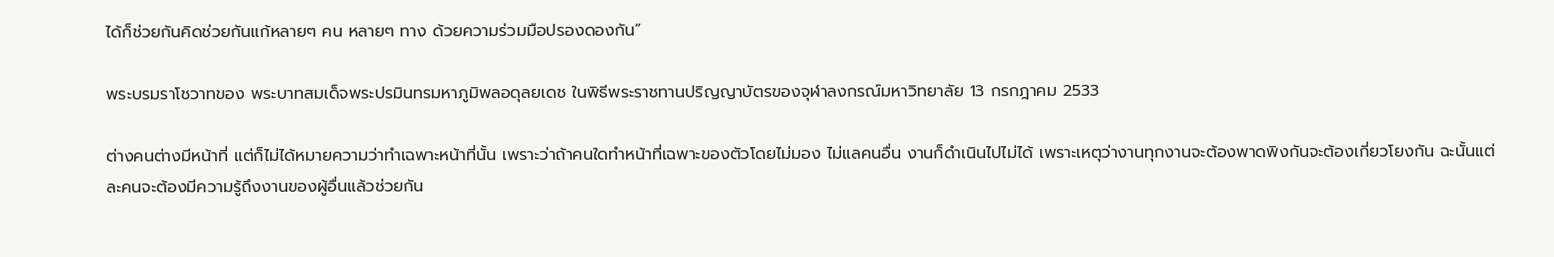ได้ก็ช่วยกันคิดช่วยกันแก้หลายๆ คน หลายๆ ทาง ด้วยความร่วมมือปรองดองกัน”

พระบรมราโชวาทของ พระบาทสมเด็จพระปรมินทรมหาภูมิพลอดุลยเดช ในพิธีพระราชทานปริญญาบัตรของจุฬาลงกรณ์มหาวิทยาลัย 13 กรกฎาคม 2533

ต่างคนต่างมีหน้าที่ แต่ก็ไม่ได้หมายความว่าทำเฉพาะหน้าที่นั้น เพราะว่าถ้าคนใดทำหน้าที่เฉพาะของตัวโดยไม่มอง ไม่แลคนอื่น งานก็ดำเนินไปไม่ได้ เพราะเหตุว่างานทุกงานจะต้องพาดพิงกันจะต้องเกี่ยวโยงกัน ฉะนั้นแต่ละคนจะต้องมีความรู้ถึงงานของผู้อื่นแล้วช่วยกัน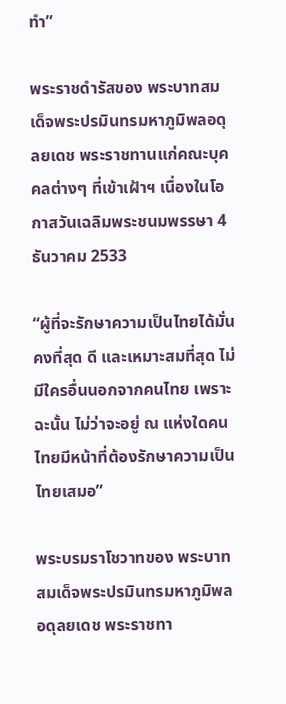ทำ”

พระราชดำรัสของ พระบาทสมเด็จพระปรมินทรมหาภูมิพลอดุลยเดช พระราชทานแก่คณะบุคคลต่างๆ ที่เข้าเฝ้าฯ เนื่องในโอกาสวันเฉลิมพระชนมพรรษา 4 ธันวาคม 2533

“ผู้ที่จะรักษาความเป็นไทยได้มั่นคงที่สุด ดี และเหมาะสมที่สุด ไม่มีใครอื่นนอกจากคนไทย เพราะฉะนั้น ไม่ว่าจะอยู่ ณ แห่งใดคนไทยมีหน้าที่ต้องรักษาความเป็นไทยเสมอ”

พระบรมราโชวาทของ พระบาทสมเด็จพระปรมินทรมหาภูมิพลอดุลยเดช พระราชทา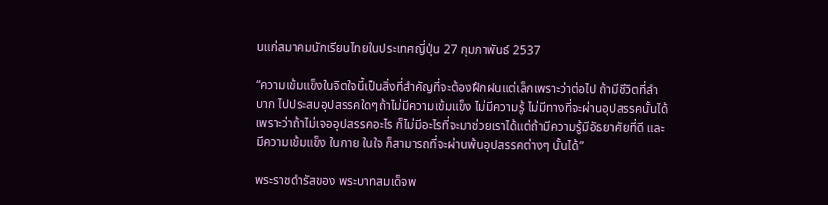นแก่สมาคมนักเรียนไทยในประเทศญี่ปุ่น 27 กุมภาพันธ์ 2537

“ความเข้มแข็งในจิตใจนี้เป็นสิ่งที่สำคัญที่จะต้องฝึกฝนแต่เล็กเพราะว่าต่อไป ถ้ามีชีวิตที่ลำบาก ไปประสบอุปสรรคใดๆถ้าไม่มีความเข้มแข็ง ไม่มีความรู้ ไม่มีทางที่จะผ่านอุปสรรคนั้นได้เพราะว่าถ้าไม่เจออุปสรรคอะไร ก็ไม่มีอะไรที่จะมาช่วยเราได้แต่ถ้ามีความรู้มีอัธยาศัยที่ดี และมีความเข้มแข็ง ในกาย ในใจ ก็สามารถที่จะผ่านพ้นอุปสรรคต่างๆ นั้นได้”

พระราชดำรัสของ พระบาทสมเด็จพ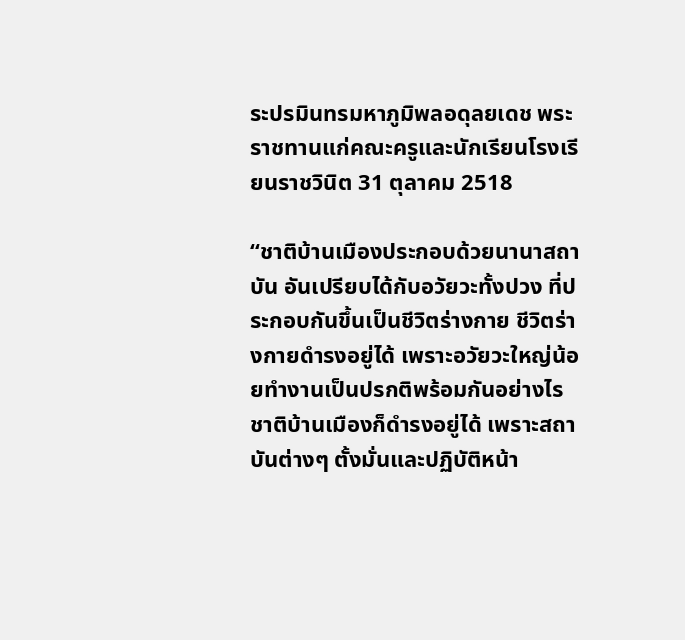ระปรมินทรมหาภูมิพลอดุลยเดช พระราชทานแก่คณะครูและนักเรียนโรงเรียนราชวินิต 31 ตุลาคม 2518

“ชาติบ้านเมืองประกอบด้วยนานาสถาบัน อันเปรียบได้กับอวัยวะทั้งปวง ที่ประกอบกันขึ้นเป็นชีวิตร่างกาย ชีวิตร่างกายดำรงอยู่ได้ เพราะอวัยวะใหญ่น้อยทำงานเป็นปรกติพร้อมกันอย่างไร ชาติบ้านเมืองก็ดำรงอยู่ได้ เพราะสถาบันต่างๆ ตั้งมั่นและปฏิบัติหน้า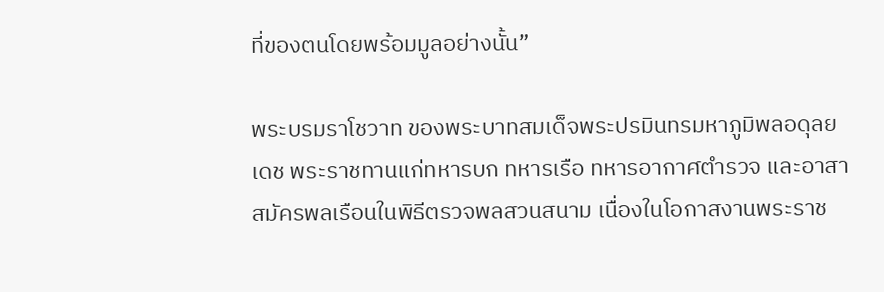ที่ของตนโดยพร้อมมูลอย่างนั้น”

พระบรมราโชวาท ของพระบาทสมเด็จพระปรมินทรมหาภูมิพลอดุลยเดช พระราชทานแก่ทหารบก ทหารเรือ ทหารอากาศตำรวจ และอาสาสมัครพลเรือนในพิธีตรวจพลสวนสนาม เนื่องในโอกาสงานพระราช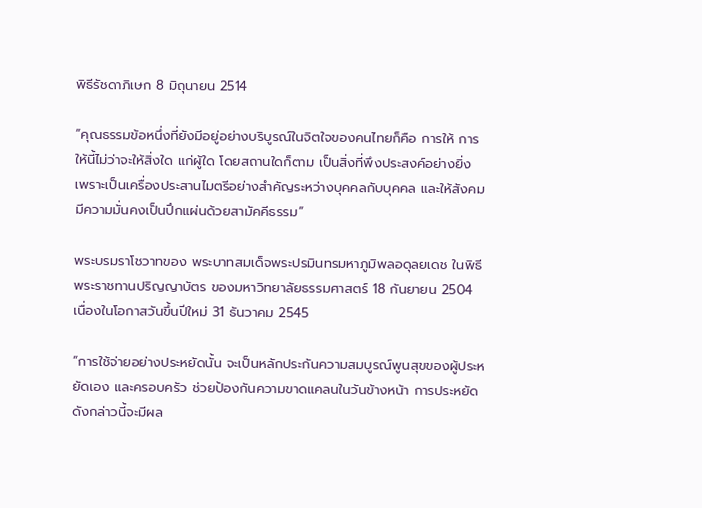พิธีรัชดาภิเษก 8 มิถุนายน 2514

“คุณธรรมข้อหนึ่งที่ยังมีอยู่อย่างบริบูรณ์ในจิตใจของคนไทยก็คือ การให้ การให้นี้ไม่ว่าจะให้สิ่งใด แก่ผู้ใด โดยสถานใดก็ตาม เป็นสิ่งที่พึงประสงค์อย่างยิ่ง เพราะเป็นเครื่องประสานไมตรีอย่างสำคัญระหว่างบุคคลกับบุคคล และให้สังคมมีความมั่นคงเป็นปึกแผ่นด้วยสามัคคีธรรม”

พระบรมราโชวาทของ พระบาทสมเด็จพระปรมินทรมหาภูมิพลอดุลยเดช ในพิธีพระราชทานปริญญาบัตร ของมหาวิทยาลัยธรรมศาสตร์ 18 กันยายน 2504 เนื่องในโอกาสวันขึ้นปีใหม่ 31 ธันวาคม 2545

“การใช้จ่ายอย่างประหยัดนั้น จะเป็นหลักประกันความสมบูรณ์พูนสุขของผู้ประหยัดเอง และครอบครัว ช่วยป้องกันความขาดแคลนในวันข้างหน้า การประหยัดดังกล่าวนี้จะมีผล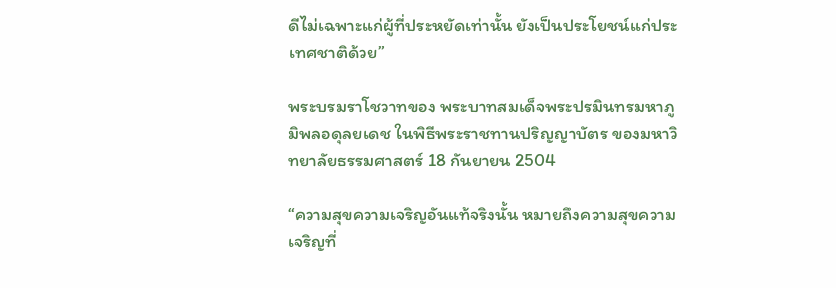ดีไม่เฉพาะแก่ผู้ที่ประหยัดเท่านั้น ยังเป็นประโยชน์แก่ประเทศชาติด้วย”

พระบรมราโชวาทของ พระบาทสมเด็จพระปรมินทรมหาภูมิพลอดุลยเดช ในพิธีพระราชทานปริญญาบัตร ของมหาวิทยาลัยธรรมศาสตร์ 18 กันยายน 2504

“ความสุขความเจริญอันแท้จริงนั้น หมายถึงความสุขความเจริญที่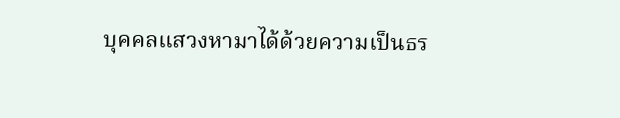บุคคลแสวงหามาได้ด้วยความเป็นธร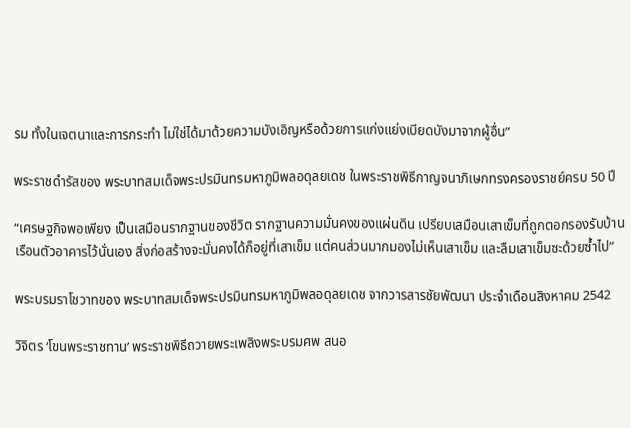รม ทั้งในเจตนาและการกระทำ ไม่ใช่ได้มาด้วยความบังเอิญหรือด้วยการแก่งแย่งเบียดบังมาจากผู้อื่น”

พระราชดำรัสของ พระบาทสมเด็จพระปรมินทรมหาภูมิพลอดุลยเดช ในพระราชพิธีกาญจนาภิเษกทรงครองราชย์ครบ 50 ปี

“เศรษฐกิจพอเพียง เป็นเสมือนรากฐานของชีวิต รากฐานความมั่นคงของแผ่นดิน เปรียบเสมือนเสาเข็มที่ถูกตอกรองรับบ้านเรือนตัวอาคารไว้นั่นเอง สิ่งก่อสร้างจะมั่นคงได้ก็อยู่ที่เสาเข็ม แต่คนส่วนมากมองไม่เห็นเสาเข็ม และลืมเสาเข็มซะด้วยซ้ำไป”

พระบรมราโชวาทของ พระบาทสมเด็จพระปรมินทรมหาภูมิพลอดุลยเดช จากวารสารชัยพัฒนา ประจำเดือนสิงหาคม 2542

วิจิตร ‘โขนพระราชทาน’ พระราชพิธีถวายพระเพลิงพระบรมศพ สนอ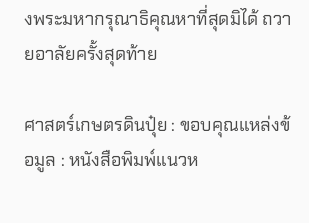งพระมหากรุณาธิคุณหาที่สุดมิได้ ถวายอาลัยครั้งสุดท้าย

ศาสตร์เกษตรดินปุ๋ย : ขอบคุณแหล่งข้อมูล : หนังสือพิมพ์แนวห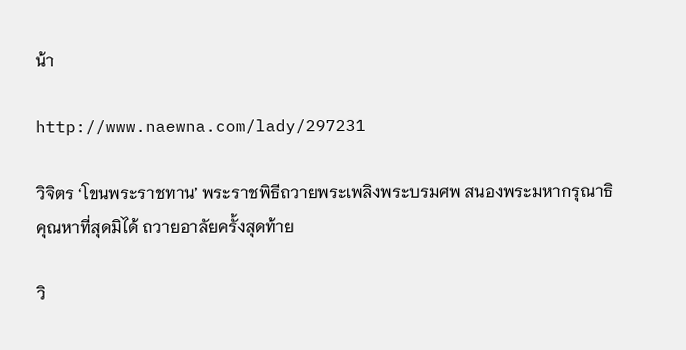น้า

http://www.naewna.com/lady/297231

วิจิตร ‘โขนพระราชทาน’ พระราชพิธีถวายพระเพลิงพระบรมศพ สนองพระมหากรุณาธิคุณหาที่สุดมิได้ ถวายอาลัยครั้งสุดท้าย

วิ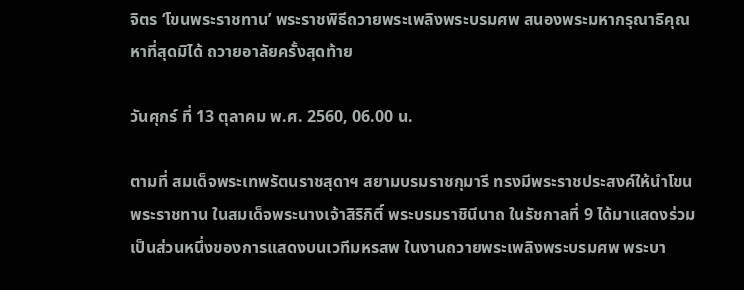จิตร ‘โขนพระราชทาน’ พระราชพิธีถวายพระเพลิงพระบรมศพ สนองพระมหากรุณาธิคุณหาที่สุดมิได้ ถวายอาลัยครั้งสุดท้าย

วันศุกร์ ที่ 13 ตุลาคม พ.ศ. 2560, 06.00 น.

ตามที่ สมเด็จพระเทพรัตนราชสุดาฯ สยามบรมราชกุมารี ทรงมีพระราชประสงค์ให้นำโขนพระราชทาน ในสมเด็จพระนางเจ้าสิริกิติ์ พระบรมราชินีนาถ ในรัชกาลที่ 9 ได้มาแสดงร่วมเป็นส่วนหนึ่งของการแสดงบนเวทีมหรสพ ในงานถวายพระเพลิงพระบรมศพ พระบา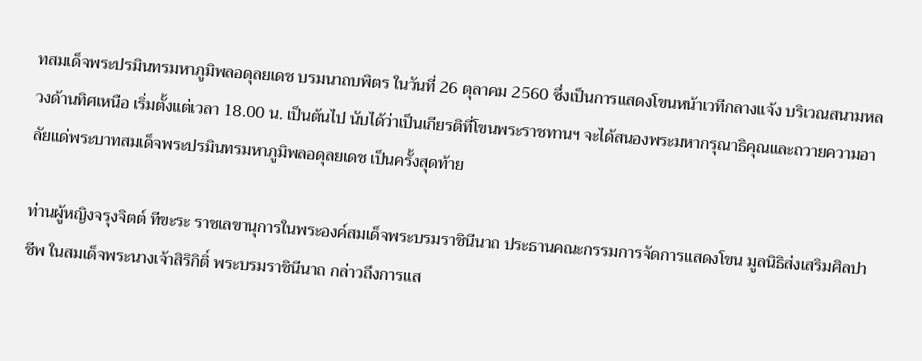ทสมเด็จพระปรมินทรมหาภูมิพลอดุลยเดช บรมนาถบพิตร ในวันที่ 26 ตุลาคม 2560 ซึ่งเป็นการแสดงโขนหน้าเวทีกลางแจ้ง บริเวณสนามหลวงด้านทิศเหนือ เริ่มตั้งแต่เวลา 18.00 น. เป็นต้นไป นับได้ว่าเป็นเกียรติที่โขนพระราชทานฯ จะได้สนองพระมหากรุณาธิคุณและถวายความอาลัยแด่พระบาทสมเด็จพระปรมินทรมหาภูมิพลอดุลยเดช เป็นครั้งสุดท้าย

ท่านผู้หญิงจรุงจิตต์ ทีขะระ ราชเลขานุการในพระองค์สมเด็จพระบรมราชินีนาถ ประธานคณะกรรมการจัดการแสดงโขน มูลนิธิส่งเสริมศิลปาชีพ ในสมเด็จพระนางเจ้าสิริกิติ์ พระบรมราชินีนาถ กล่าวถึงการแส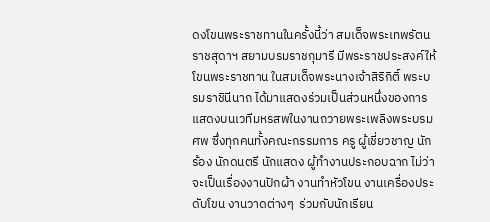ดงโขนพระราชทานในครั้งนี้ว่า สมเด็จพระเทพรัตนราชสุดาฯ สยามบรมราชกุมารี มีพระราชประสงค์ให้โขนพระราชทาน ในสมเด็จพระนางเจ้าสิริกิติ์ พระบรมราชินีนาถ ได้มาแสดงร่วมเป็นส่วนหนึ่งของการแสดงบนเวทีมหรสพในงานถวายพระเพลิงพระบรมศพ ซึ่งทุกคนทั้งคณะกรรมการ ครู ผู้เชี่ยวชาญ นักร้อง นักดนตรี นักแสดง ผู้ทำงานประกอบฉาก ไม่ว่าจะเป็นเรื่องงานปักผ้า งานทำหัวโขน งานเครื่องประดับโขน งานวาดต่างๆ  ร่วมกับนักเรียน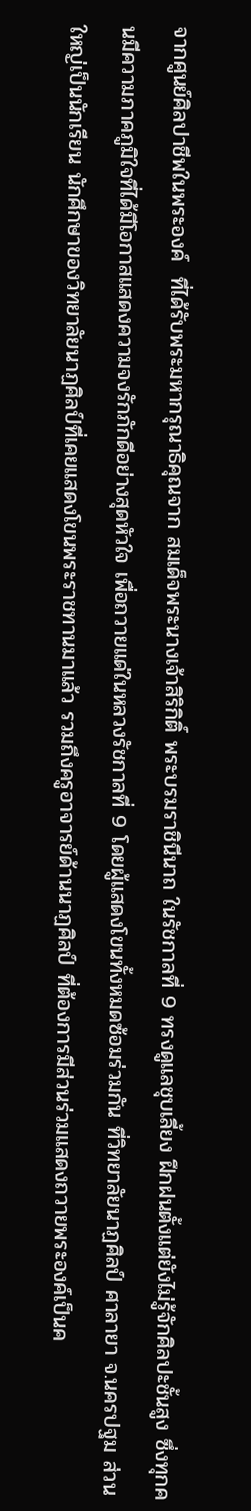จากศูนย์ศิลปาชีพในพระองค์  ที่ได้รับพระมหากรุณาธิคุณจาก สมเด็จพระนางเจ้าสิริกิติ์ พระบรมราชินีนาถ ในรัชกาลที่ 9 ทรงดูแลชุบเลี้ยง ฝึกฝนตั้งแต่ยังไม่รู้จักศิลปะชั้นสูง ซึ่งทุกคนมีความภาคภูมิใจที่ได้มีโอกาสแสดงความจงรักภักดีอย่างสุดหัวใจ เพื่อถวายแด่ในหลวงรัชกาลที่ 9 โดยผู้แสดงโขนทั้งหมดซ้อมร่วมกัน ที่วิทยาลัยนาฏศิลป์ ศาลายา จ.นครปฐม ส่วนใหญ่เป็นนักเรียน นักศึกษาของวิทยาลัยนาฏศิลป์ที่เคยแสดงโขนพระราชทานมาแล้ว รวมถึงครูอาจารย์ด้านนาฏศิลป์ ที่ต้องการมีส่วนร่วมแสดงถวายพระองค์เป็นค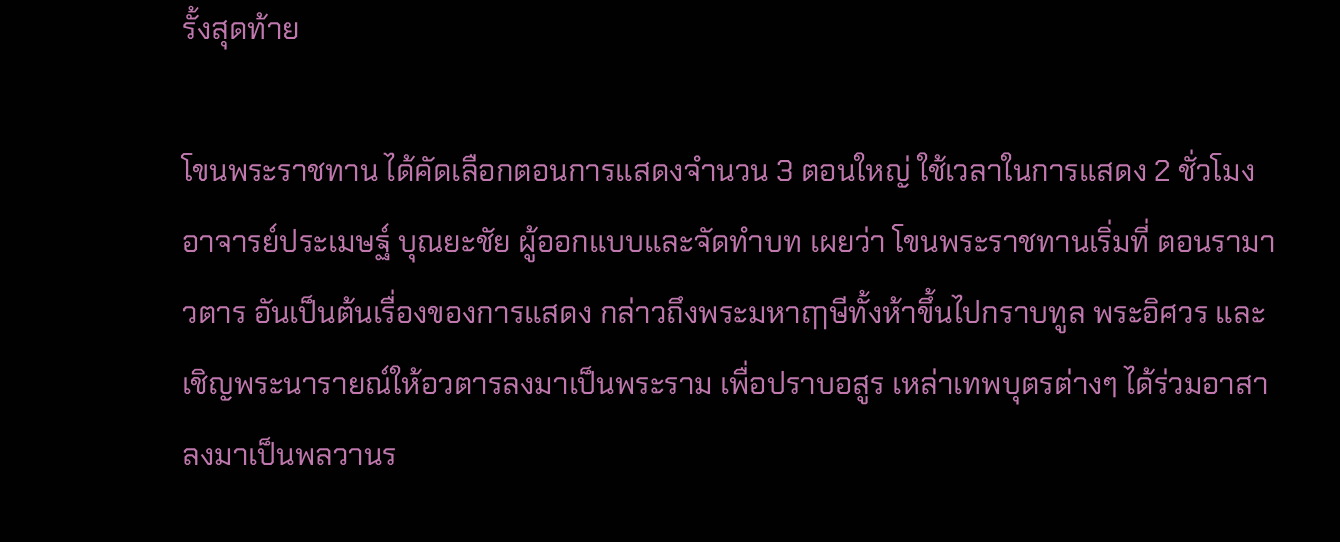รั้งสุดท้าย

โขนพระราชทาน ได้คัดเลือกตอนการแสดงจำนวน 3 ตอนใหญ่ ใช้เวลาในการแสดง 2 ชั่วโมง อาจารย์ประเมษฐ์ บุณยะชัย ผู้ออกแบบและจัดทำบท เผยว่า โขนพระราชทานเริ่มที่ ตอนรามาวตาร อันเป็นต้นเรื่องของการแสดง กล่าวถึงพระมหาฤๅษีทั้งห้าขึ้นไปกราบทูล พระอิศวร และเชิญพระนารายณ์ให้อวตารลงมาเป็นพระราม เพื่อปราบอสูร เหล่าเทพบุตรต่างๆ ได้ร่วมอาสาลงมาเป็นพลวานร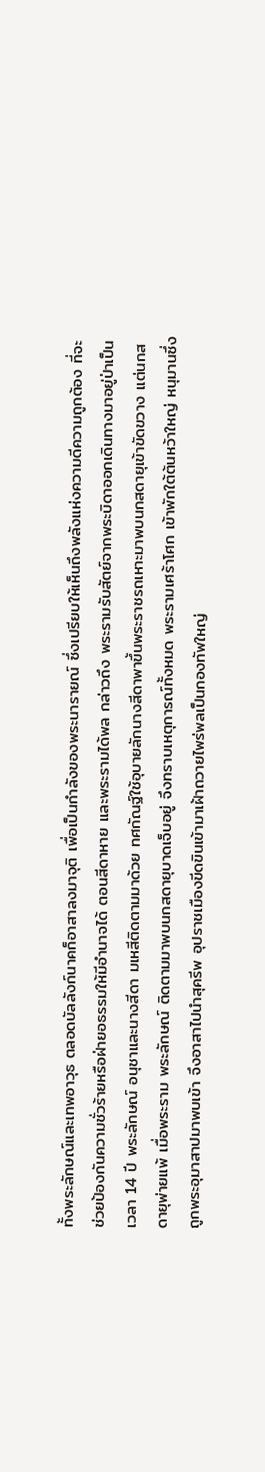ทั้งพระลักษณ์และเทพอาวุธ ตลอดบัลลังก์นาคก็อาสาลงมาจุติ เพื่อเป็นกำลังของพระนารายณ์ ซึ่งเปรียบให้เห็นถึงพลังแห่งความดีความถูกต้อง ที่จะช่วยป้องกันความชั่วร้ายหรือฝ่ายอธรรมให้มีอำนาจได้ ตอนสีดาหาย และพระรามได้พล กล่าวถึง พระรามรับสัตย์จากพระบิดาออกเดินทางมาอยู่ป่าเป็นเวลา 14 ปี พระลักษณ์ อนุชาและนางสีดา มเหสีติดตามมาด้วย ทศกัณฐ์ใช้อุบายลักนางสีดาพาขึ้นพระราชรถเหาะมาพบนกสดายุเข้าขัดขวาง แต่นกสดายุพ่ายแพ้ เมื่อพระราม พระลักษณ์ ติดตามมาพบนกสดายุบาดเจ็บอยู่ จึงทราบเหตุการณ์ทั้งหมด พระรามเศร้าโศก เข้าพักใต้ต้นหว้าใหญ่ หนุมานซึ่งถูกพระอุมาสาปมาพบเข้า จึงอาสาไปนำสุครีพ อุปราชเมืองขีดขินเข้ามาเฝ้าถวายไพร่พลเป็นกองทัพใหญ่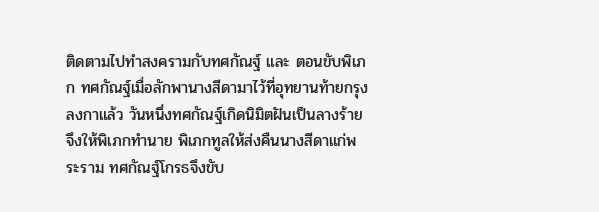ติดตามไปทำสงครามกับทศกัณฐ์ และ ตอนขับพิเภก ทศกัณฐ์เมื่อลักพานางสีดามาไว้ที่อุทยานท้ายกรุงลงกาแล้ว วันหนึ่งทศกัณฐ์เกิดนิมิตฝันเป็นลางร้าย จึงให้พิเภกทำนาย พิเภกทูลให้ส่งคืนนางสีดาแก่พระราม ทศกัณฐ์โกรธจึงขับ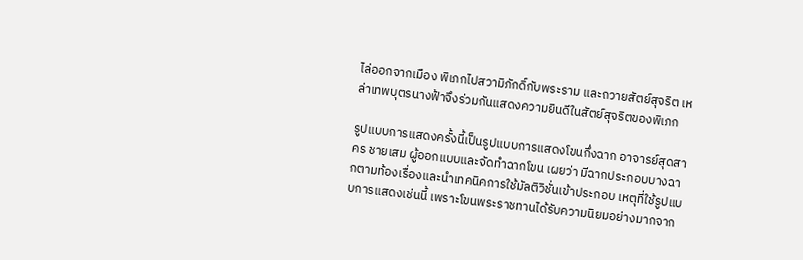ไล่ออกจากเมือง พิเภกไปสวามิภักดิ์กับพระราม และถวายสัตย์สุจริต เหล่าเทพบุตรนางฟ้าจึงร่วมกันแสดงความยินดีในสัตย์สุจริตของพิเภก

รูปแบบการแสดงครั้งนี้เป็นรูปแบบการแสดงโขนกึ่งฉาก อาจารย์สุดสาคร ชายเสม ผู้ออกแบบและจัดทำฉากโขน เผยว่า มีฉากประกอบบางฉากตามท้องเรื่องและนำเทคนิคการใช้มัลติวิชั่นเข้าประกอบ เหตุที่ใช้รูปแบบการแสดงเช่นนี้ เพราะโขนพระราชทานได้รับความนิยมอย่างมากจาก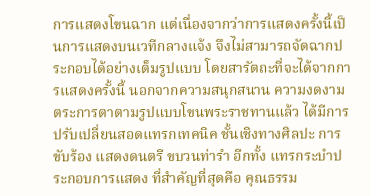การแสดงโขนฉาก แต่เนื่องจากว่าการแสดงครั้งนี้เป็นการแสดงบนเวทีกลางแจ้ง จึงไม่สามารถจัดฉากประกอบได้อย่างเต็มรูปแบบ โดยสารัตถะที่จะได้จากการแสดงครั้งนี้ นอกจากความสนุกสนาน ความงดงามตระการตาตามรูปแบบโขนพระราชทานแล้ว ได้มีการปรับเปลี่ยนสอดแทรกเทคนิค ชั้นเชิงทางศิลปะ การขับร้อง แสดงดนตรี ขบวนท่ารำ อีกทั้ง แทรกระบำประกอบการแสดง ที่สำคัญที่สุดคือ คุณธรรม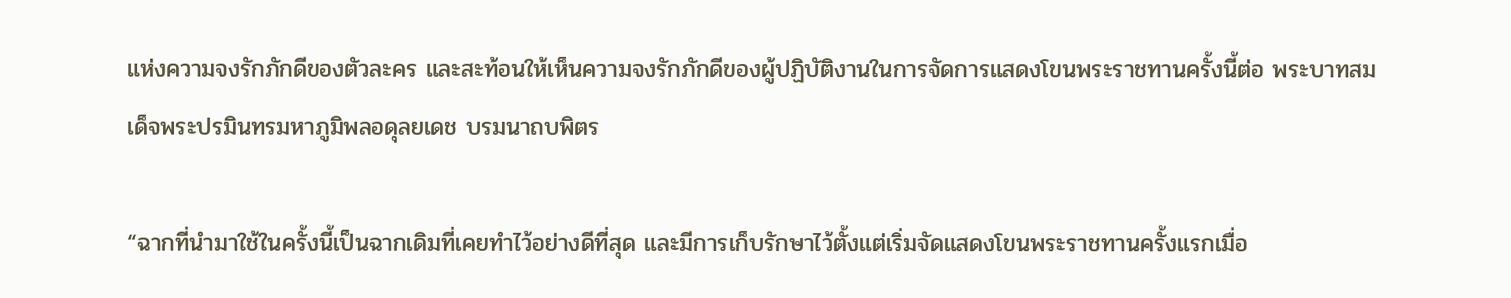แห่งความจงรักภักดีของตัวละคร และสะท้อนให้เห็นความจงรักภักดีของผู้ปฏิบัติงานในการจัดการแสดงโขนพระราชทานครั้งนี้ต่อ พระบาทสมเด็จพระปรมินทรมหาภูมิพลอดุลยเดช บรมนาถบพิตร

“ฉากที่นำมาใช้ในครั้งนี้เป็นฉากเดิมที่เคยทำไว้อย่างดีที่สุด และมีการเก็บรักษาไว้ตั้งแต่เริ่มจัดแสดงโขนพระราชทานครั้งแรกเมื่อ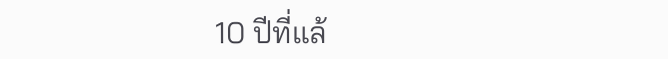10 ปีที่แล้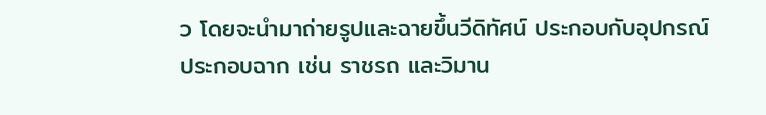ว โดยจะนำมาถ่ายรูปและฉายขึ้นวีดิทัศน์ ประกอบกับอุปกรณ์ประกอบฉาก เช่น ราชรถ และวิมาน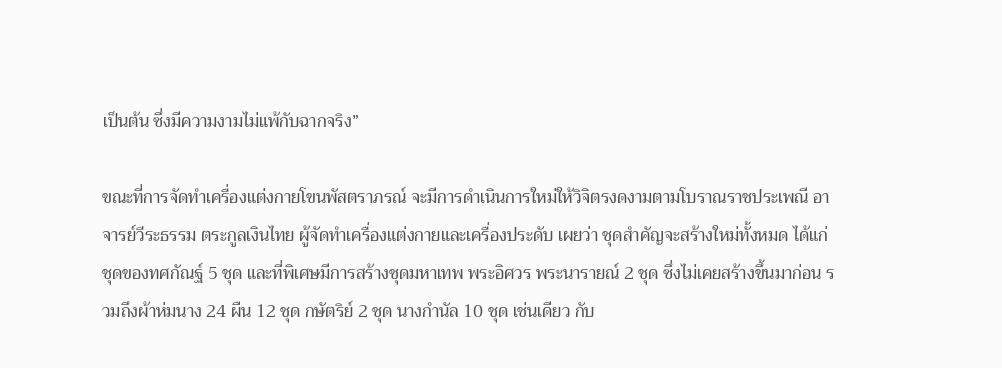เป็นต้น ซึ่งมีความงามไม่แพ้กับฉากจริง”

ขณะที่การจัดทำเครื่องแต่งกายโขนพัสตราภรณ์ จะมีการดำเนินการใหม่ให้วิจิตรงดงามตามโบราณราชประเพณี อาจารย์วีระธรรม ตระกูลเงินไทย ผู้จัดทำเครื่องแต่งกายและเครื่องประดับ เผยว่า ชุดสำคัญจะสร้างใหม่ทั้งหมด ได้แก่ ชุดของทศกัณฐ์ 5 ชุด และที่พิเศษมีการสร้างชุดมหาเทพ พระอิศวร พระนารายณ์ 2 ชุด ซึ่งไม่เคยสร้างขึ้นมาก่อน รวมถึงผ้าห่มนาง 24 ผืน 12 ชุด กษัตริย์ 2 ชุด นางกำนัล 10 ชุด เช่นเดียว กับ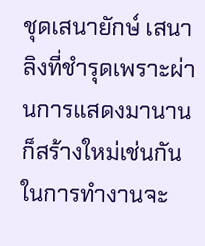ชุดเสนายักษ์ เสนาลิงที่ชำรุดเพราะผ่านการแสดงมานานก็สร้างใหม่เช่นกัน ในการทำงานจะ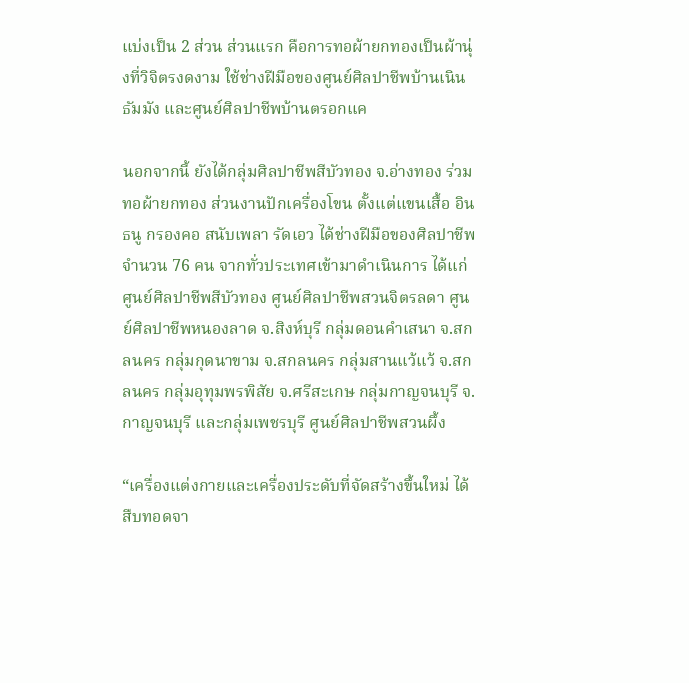แบ่งเป็น 2 ส่วน ส่วนแรก คือการทอผ้ายกทองเป็นผ้านุ่งที่วิจิตรงดงาม ใช้ช่างฝีมือของศูนย์ศิลปาชีพบ้านเนินธัมมัง และศูนย์ศิลปาชีพบ้านตรอกแค

นอกจากนี้ ยังได้กลุ่มศิลปาชีพสีบัวทอง จ.อ่างทอง ร่วมทอผ้ายกทอง ส่วนงานปักเครื่องโขน ตั้งแต่แขนเสื้อ อินธนู กรองคอ สนับเพลา รัดเอว ได้ช่างฝีมือของศิลปาชีพ จำนวน 76 คน จากทั่วประเทศเข้ามาดำเนินการ ได้แก่ ศูนย์ศิลปาชีพสีบัวทอง ศูนย์ศิลปาชีพสวนจิตรลดา ศูนย์ศิลปาชีพหนองลาด จ.สิงห์บุรี กลุ่มดอนคำเสนา จ.สกลนคร กลุ่มกุดนาขาม จ.สกลนคร กลุ่มสานแว้แว้ จ.สกลนคร กลุ่มอุทุมพรพิสัย จ.ศรีสะเกษ กลุ่มกาญจนบุรี จ.กาญจนบุรี และกลุ่มเพชรบุรี ศูนย์ศิลปาชีพสวนผึ้ง

“เครื่องแต่งกายและเครื่องประดับที่จัดสร้างขึ้นใหม่ ได้สืบทอดจา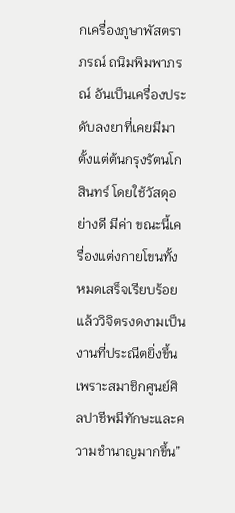กเครื่องภูษาพัสตราภรณ์ ถนิมพิมพาภรณ์ อันเป็นเครื่องประดับลงยาที่เคยมีมาตั้งแต่ต้นกรุงรัตนโกสินทร์ โดยใช้วัสดุอย่างดี มีค่า ขณะนี้เครื่องแต่งกายโขนทั้งหมดเสร็จเรียบร้อยแล้ววิจิตรงดงามเป็นงานที่ประณีตยิ่งขึ้น เพราะสมาชิกศูนย์ศิลปาชีพมีทักษะและความชำนาญมากขึ้น”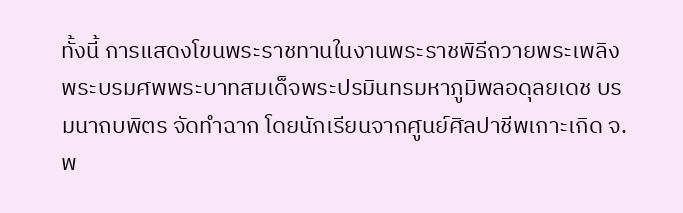ทั้งนี้ การแสดงโขนพระราชทานในงานพระราชพิธีถวายพระเพลิงพระบรมศพพระบาทสมเด็จพระปรมินทรมหาภูมิพลอดุลยเดช บรมนาถบพิตร จัดทำฉาก โดยนักเรียนจากศูนย์ศิลปาชีพเกาะเกิด จ.พ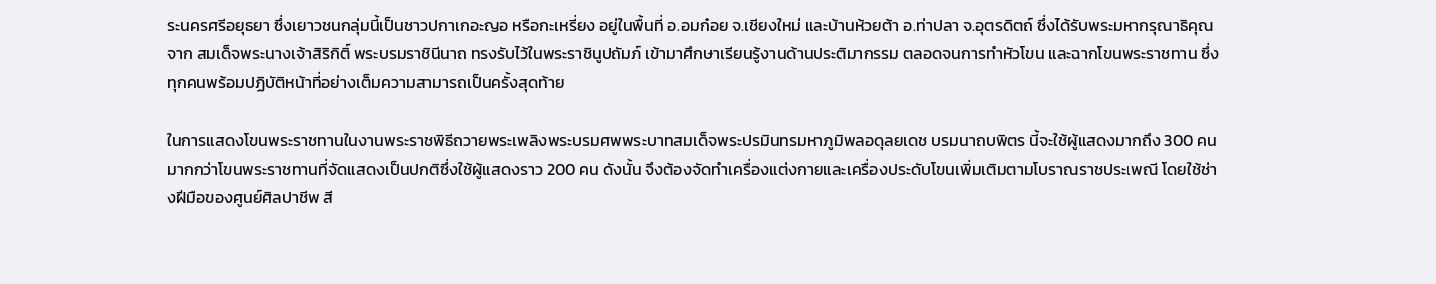ระนครศรีอยุธยา ซึ่งเยาวชนกลุ่มนี้เป็นชาวปกาเกอะญอ หรือกะเหรี่ยง อยู่ในพื้นที่ อ.อมก๋อย จ.เชียงใหม่ และบ้านห้วยต้า อ.ท่าปลา จ.อุตรดิตถ์ ซึ่งได้รับพระมหากรุณาธิคุณจาก สมเด็จพระนางเจ้าสิริกิติ์ พระบรมราชินีนาถ ทรงรับไว้ในพระราชินูปถัมภ์ เข้ามาศึกษาเรียนรู้งานด้านประติมากรรม ตลอดจนการทำหัวโขน และฉากโขนพระราชทาน ซึ่งทุกคนพร้อมปฏิบัติหน้าที่อย่างเต็มความสามารถเป็นครั้งสุดท้าย

ในการแสดงโขนพระราชทานในงานพระราชพิธีถวายพระเพลิงพระบรมศพพระบาทสมเด็จพระปรมินทรมหาภูมิพลอดุลยเดช บรมนาถบพิตร นี้จะใช้ผู้แสดงมากถึง 300 คน มากกว่าโขนพระราชทานที่จัดแสดงเป็นปกติซึ่งใช้ผู้แสดงราว 200 คน ดังนั้น จึงต้องจัดทำเครื่องแต่งกายและเครื่องประดับโขนเพิ่มเติมตามโบราณราชประเพณี โดยใช้ช่างฝีมือของศูนย์ศิลปาชีพ สี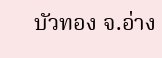บัวทอง จ.อ่าง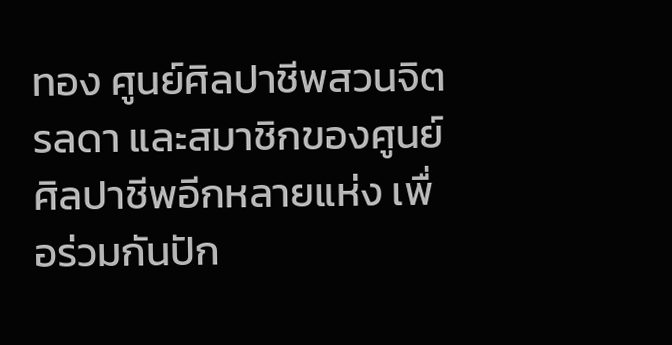ทอง ศูนย์ศิลปาชีพสวนจิตรลดา และสมาชิกของศูนย์ศิลปาชีพอีกหลายแห่ง เพื่อร่วมกันปัก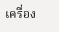เครื่อง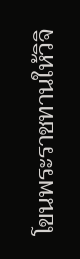โขนพระราชทานให้วิจิ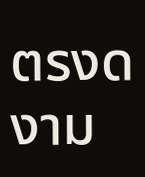ตรงดงาม